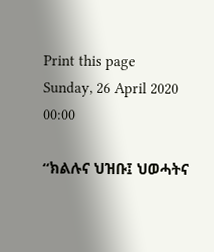Print this page
Sunday, 26 April 2020 00:00

“ክልሉና ህዝቡ፤ ህወሓትና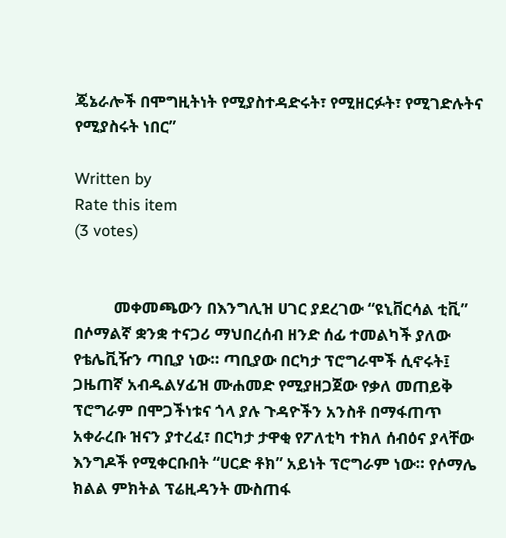ጄኔራሎች በሞግዚትነት የሚያስተዳድሩት፣ የሚዘርፉት፣ የሚገድሉትና የሚያስሩት ነበር”

Written by
Rate this item
(3 votes)


          መቀመጫውን በእንግሊዝ ሀገር ያደረገው “ዩኒቨርሳል ቲቪ” በሶማልኛ ቋንቋ ተናጋሪ ማህበረሰብ ዘንድ ሰፊ ተመልካች ያለው የቴሌቪዥን ጣቢያ ነው። ጣቢያው በርካታ ፕሮግራሞች ሲኖሩት፤ ጋዜጠኛ አብዱልሃፊዝ ሙሐመድ የሚያዘጋጀው የቃለ መጠይቅ ፕሮግራም በሞጋችነቱና ጎላ ያሉ ጉዳዮችን አንስቶ በማፋጠጥ አቀራረቡ ዝናን ያተረፈ፣ በርካታ ታዋቂ የፖለቲካ ተክለ ሰብዕና ያላቸው እንግዶች የሚቀርቡበት “ሀርድ ቶክ” አይነት ፕሮግራም ነው። የሶማሌ ክልል ምክትል ፕሬዚዳንት ሙስጠፋ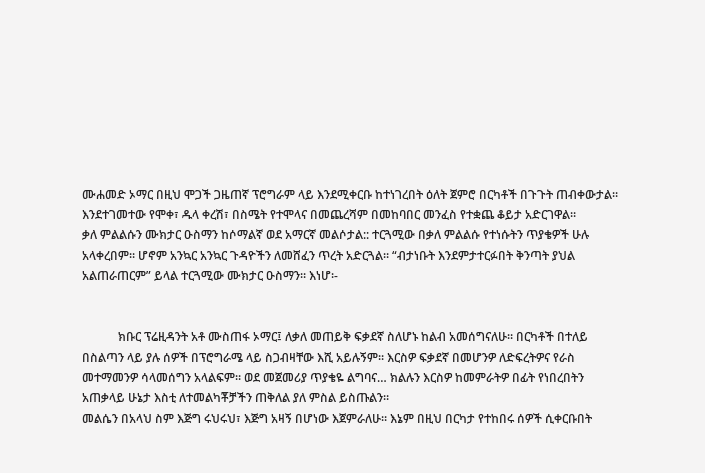ሙሐመድ ኦማር በዚህ ሞጋች ጋዜጠኛ ፕሮግራም ላይ እንደሚቀርቡ ከተነገረበት ዕለት ጀምሮ በርካቶች በጉጉት ጠብቀውታል። እንደተገመተው የሞቀ፣ ዱላ ቀረሽ፣ በስሜት የተሞላና በመጨረሻም በመከባበር መንፈስ የተቋጨ ቆይታ አድርገዋል።
ቃለ ምልልሱን ሙክታር ዑስማን ከሶማልኛ ወደ አማርኛ መልሶታል:: ተርጓሚው በቃለ ምልልሱ የተነሱትን ጥያቄዎች ሁሉ አላቀረበም። ሆኖም አንኳር አንኳር ጉዳዮችን ለመሸፈን ጥረት አድርጓል። “ብታነቡት እንደምታተርፉበት ቅንጣት ያህል አልጠራጠርም” ይላል ተርጓሚው ሙክታር ዑስማን። እነሆ፡-


            ክቡር ፕሬዚዳንት አቶ ሙስጠፋ ኦማር፤ ለቃለ መጠይቅ ፍቃደኛ ስለሆኑ ከልብ አመሰግናለሁ። በርካቶች በተለይ በስልጣን ላይ ያሉ ሰዎች በፕሮግራሜ ላይ ስጋብዛቸው እሺ አይሉኝም። እርስዎ ፍቃደኛ በመሆንዎ ለድፍረትዎና የራስ መተማመንዎ ሳላመሰግን አላልፍም። ወደ መጀመሪያ ጥያቄዬ ልግባና… ክልሉን እርስዎ ከመምራትዎ በፊት የነበረበትን አጠቃላይ ሁኔታ እስቲ ለተመልካቾቻችን ጠቅለል ያለ ምስል ይስጡልን።
መልሴን በአላህ ስም እጅግ ሩህሩህ፣ እጅግ አዛኝ በሆነው እጀምራለሁ። እኔም በዚህ በርካታ የተከበሩ ሰዎች ሲቀርቡበት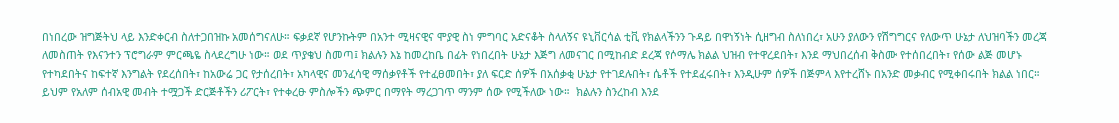በነበረው ዝግጅትህ ላይ እንድቀርብ ስለተጋበዝኩ አመሰግናለሁ። ፍቃደኛ የሆንኩትም በአንተ ሚዛናዊና ሞያዊ ስነ ምግባር አድናቆት ስላለኝና ዩኒቨርሳል ቲቪ የክልላችንን ጉዳይ በዋነኝነት ሲዘግብ ስለነበረ፣ አሁን ያለውን የሽግግርና የለውጥ ሁኔታ ለህዝባችን መረጃ ለመስጠት የእናንተን ፕሮግራም ምርጫዬ ስላደረግሁ ነው። ወደ ጥያቄህ ስመጣ፤ ክልሉን እኔ ከመረከቤ በፊት የነበረበት ሁኔታ እጅግ ለመናገር በሚከብድ ደረጃ የሶማሌ ክልል ህዝብ የተዋረደበት፣ እንደ ማህበረሰብ ቅስሙ የተሰበረበት፣ የሰው ልጅ መሆኑ የተካደበትና ከፍተኛ እንግልት የደረሰበት፣ ከአውሬ ጋር የታሰረበት፣ አካላዊና መንፈሳዊ ማሰቃየቶች የተፈፀመበት፣ ያለ ፍርድ ሰዎች በአሰቃቂ ሁኔታ የተገደሉበት፣ ሴቶች የተደፈሩበት፣ እንዲሁም ሰዎች በጅምላ እየተረሸኑ በአንድ መቃብር የሚቀበሩበት ክልል ነበር። ይህም የአለም ሰብአዊ መብት ተሟጋች ድርጅቶችን ሪፖርት፣ የተቀረፁ ምስሎችን ጭምር በማየት ማረጋገጥ ማንም ሰው የሚችለው ነው።  ክልሉን ስንረከብ እንደ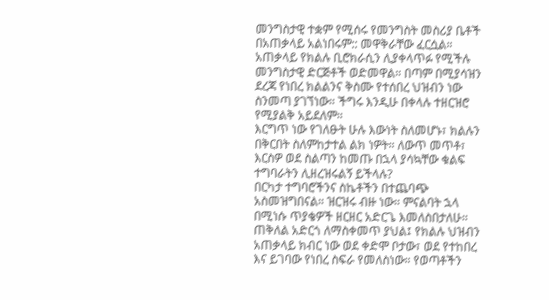መንግስታዊ ተቋም የሚሰሩ የመንግስት መስሪያ ቤቶች በአጠቃላይ አልነበሩም:: መዋቅራቸው ፈርሷል። አጠቃላይ የክልሉ ቢሮክራሲን ሊያቀላጥፉ የሚችሉ መንግስታዊ ድርጅቶች ወድመዋል። በጣም በሚያሳዝን ደረጃ የነበረ ክልልንና ቅስሙ የተሰበረ ህዝብን ነው ስንመጣ ያገኘነው። ችግሩ እንዲሁ በቀላሉ ተዘርዝሮ የሚያልቅ አይደለም።
እርግጥ ነው የገለፁት ሁሉ እውነት ስለመሆኑ፣ ክልሉን በቅርበት ስለምከታተል ልክ ነዎት። ለውጥ መጥቶ፣ እርስዎ ወደ ስልጣን ከመጡ በኋላ ያሳኳቸው ቁልፍ ተግባራትን ሊዘረዝሩልኝ ይችላሉ?
በርካታ ተግባሮችንና ስኬቶችን በተጨባጭ አስመዝግበናል። ዝርዝሩ ብዙ ነው። ምናልባት ኋላ በሚነሱ ጥያቄዎች ዘርዘር አድርጌ እመለስበታለሁ። ጠቅለል አድርጎ ለማስቀመጥ ያህል፤ የክልሉ ህዝብን አጠቃላይ ክብር ነው ወደ ቀድሞ ቦታው፣ ወደ የተከበረ እና ይገባው የነበረ ስፍራ የመለስነው። የወጣቶችን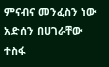ምናብና መንፈስን ነው አድሰን በሀገራቸው ተስፋ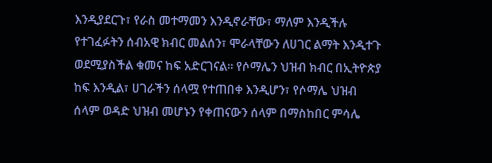እንዲያደርጉ፣ የራስ መተማመን እንዲኖራቸው፣ ማለም እንዲችሉ የተገፈፉትን ሰብአዊ ክብር መልሰን፣ ሞራላቸውን ለሀገር ልማት እንዲተጉ ወደሚያስችል ቁመና ከፍ አድርገናል። የሶማሌን ህዝብ ክብር በኢትዮጵያ ከፍ እንዲል፣ ሀገራችን ሰላሟ የተጠበቀ እንዲሆን፣ የሶማሌ ህዝብ ሰላም ወዳድ ህዝብ መሆኑን የቀጠናውን ሰላም በማስከበር ምሳሌ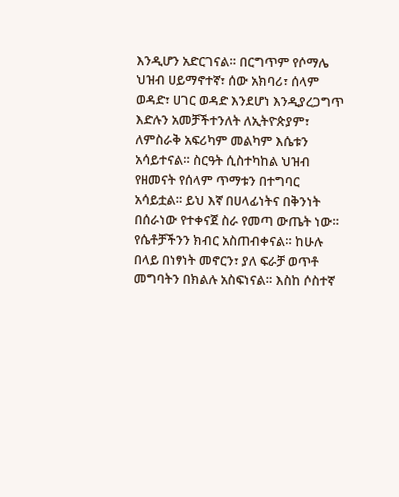እንዲሆን አድርገናል። በርግጥም የሶማሌ ህዝብ ሀይማኖተኛ፣ ሰው አክባሪ፣ ሰላም ወዳድ፣ ሀገር ወዳድ እንደሆነ እንዲያረጋግጥ እድሉን አመቻችተንለት ለኢትዮጵያም፣ ለምስራቅ አፍሪካም መልካም እሴቱን አሳይተናል። ስርዓት ሲስተካከል ህዝብ የዘመናት የሰላም ጥማቱን በተግባር አሳይቷል። ይህ እኛ በሀላፊነትና በቅንነት በሰራነው የተቀናጀ ስራ የመጣ ውጤት ነው።
የሴቶቻችንን ክብር አስጠብቀናል። ከሁሉ በላይ በነፃነት መኖርን፣ ያለ ፍራቻ ወጥቶ መግባትን በክልሉ አስፍነናል። እስከ ሶስተኛ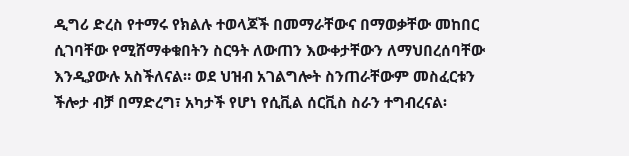ዲግሪ ድረስ የተማሩ የክልሉ ተወላጆች በመማራቸውና በማወቃቸው መከበር ሲገባቸው የሚሸማቀቁበትን ስርዓት ለውጠን እውቀታቸውን ለማህበረሰባቸው እንዲያውሉ አስችለናል። ወደ ህዝብ አገልግሎት ስንጠራቸውም መስፈርቱን ችሎታ ብቻ በማድረግ፣ አካታች የሆነ የሲቪል ሰርቪስ ስራን ተግብረናል፡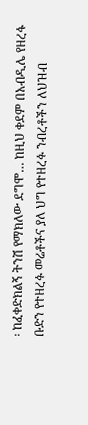፡ ከፈቀድክልኝ ትንሽ የማክለው ደግሞ… ከዚህ ቀደም በአብዲሌ የዘረፋ ቡድን የተዘረፉ መሬቶችና ያለ ህግ የተዘረፉ ንብረቶችን ለህዝብ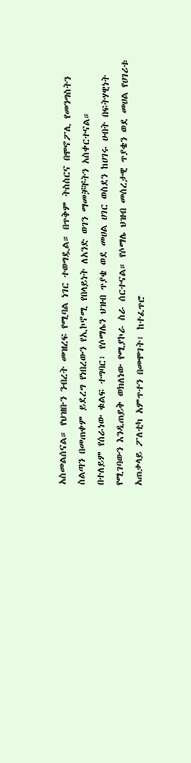አስመልሰናል። የህዝቡን ንብረት መዝረፍ የሚባል ነገር ተወግዷል። በጥቅም ትስስርና በሞኖፖሊ የመንግስትን ስልጣን በመጠቀም ይደረግ የነበረውን የኢኮኖሚ የበላይነት ለአንድ ወገን ማመቻቸትን አስቀርተናል።
በተለይም የሰራነው ቁልፍ ተግባር፣ የሶማሌን ህዝብ ጥያቄ ወደ መሀል ሀገር ወስደን ከሀገሩ ሀብት በፍትሃዊነት የሚገባውን እንዲጠይቅ ወክለነው የሚያኮራ ስራ ሰርተናል። የሶማሌ ህዝብ መሰረታዊ ጥያቄን ወደ መሀል የሀገሪቱ አጠቃላይ ፖለቲካ አምጥተን በመሞገት፣ ከተፈጥሮ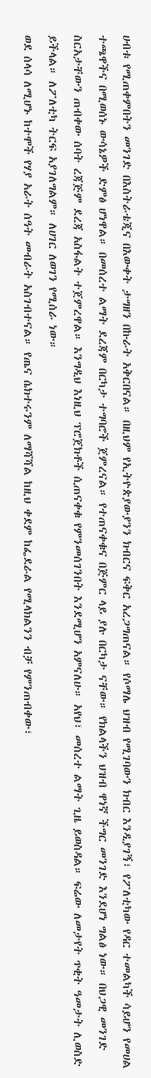ሀብቱ የሚጠቀምበትን መንገድ በእስትራቴጂና በእውቀት ታግዘን በኩራት አቅርበናል። በዚህም የኢትዮጵያውያንን ክብርና ፍቅር አረጋግጠናል። የሶማሌ ህዝብ የሚገባውን ክብር እንዲያገኝ፣ የፖለቲካው የዳር ተመልካች ሳይሆን የመሀል ተጫዋችና በሚወሰኑ ውሳኔዎች ድምፅ ሆነዋል። በመሰረተ ልማት ደረጃም በርካታ ተግባሮች ጀምረናል። የተጠናቀቁና በጅምር ላይ ያሉ በርካታ ናቸው። የክልላችን ህዝብ ዋነኛ ችግር መንገድ እንደሆነ ግልፅ ነው። በህጋዊ መንገድ ስርአታቸውን ጠብቀው ሰባት ረጃጅም ደረጃ አስፋልት ተጀምረዋል። እንግዲህ እነዚህ ፕሮጀክቶች ሲጠናቀቁ የምንመሰገንበት እንደሚሆን አምናለሁ። አየህ፣ መሰረተ ልማት ጊዜ ይወስዳል። ፍሬው ለመታየት ጥቂት ዓመታት ሊወስድ ይችላል። ለፖለቲካ ትርፍ አያገለግልም። ለሀገር ለወገን የሚሰራ ነው።
ወደ ሰላሳ ለሚሆኑ ከተሞች የሃያ አራት ሰዓት መብራት አስገብተናል። የጤና ሴክተሩንም ለማሻሻል ከዚህ ቀደም ከፌደራል የሚላክልንን ብቻ የምንጠብቀው፣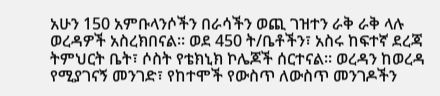አሁን 150 አምቡላንሶችን በራሳችን ወጪ ገዝተን ራቅ ራቅ ላሉ ወረዳዎች አስረክበናል። ወደ 450 ት/ቤቶችን፣ አስሩ ከፍተኛ ደረጃ ትምህርት ቤት፣ ሶስት የቴክኒክ ኮሌጆች ሰርተናል። ወረዳን ከወረዳ የሚያገናኝ መንገድ፣ የከተሞች የውስጥ ለውስጥ መንገዶችን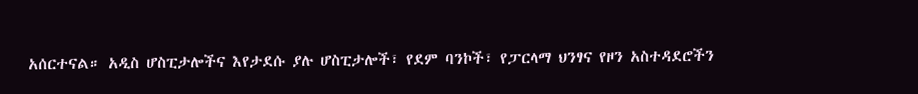አሰርተናል። አዲስ ሆስፒታሎችና እየታደሱ ያሉ ሆስፒታሎች፣ የደም ባንኮች፣ የፓርላማ ህንፃና የዞን አስተዳደሮችን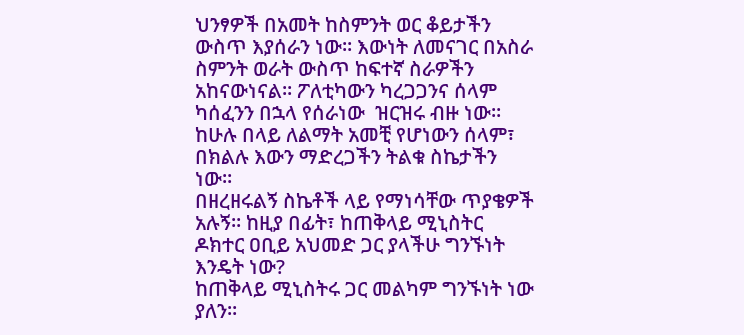ህንፃዎች በአመት ከስምንት ወር ቆይታችን ውስጥ እያሰራን ነው። እውነት ለመናገር በአስራ ስምንት ወራት ውስጥ ከፍተኛ ስራዎችን አከናውነናል። ፖለቲካውን ካረጋጋንና ሰላም ካሰፈንን በኋላ የሰራነው  ዝርዝሩ ብዙ ነው። ከሁሉ በላይ ለልማት አመቺ የሆነውን ሰላም፣ በክልሉ እውን ማድረጋችን ትልቁ ስኬታችን ነው።
በዘረዘሩልኝ ስኬቶች ላይ የማነሳቸው ጥያቄዎች አሉኝ። ከዚያ በፊት፣ ከጠቅላይ ሚኒስትር ዶክተር ዐቢይ አህመድ ጋር ያላችሁ ግንኙነት እንዴት ነው?
ከጠቅላይ ሚኒስትሩ ጋር መልካም ግንኙነት ነው ያለን።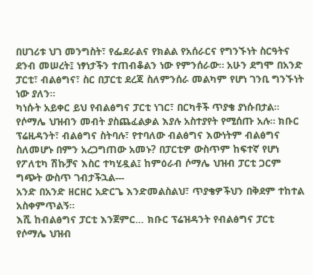በሀገሪቱ ህገ መንግስት፣ የፌደራልና የክልል የአሰራርና የግንኙነት ስርዓትና ደንብ መሠረት፤ ነፃነታችን ተጠብቆልን ነው የምንሰራው። አሁን ደግሞ በአንድ ፓርቲ፣ ብልፅግና፣ ስር በፓርቲ ደረጃ ስለምንሰራ መልካም የሆነ ገንቢ ግንኙነት ነው ያለን።
ካነሱት አይቀር ይህ የብልፅግና ፓርቲ ነገር፣ በርካቶች ጥያቄ ያነሱበታል። የሶማሌ ህዝብን መብት ያስጨፈልቃል እያሉ አስተያየት የሚሰጡ አሉ። ክቡር ፕሬዚዳንት፣ ብልፅግና ስትባሉ፣ የተባለው ብልፅግና እውነትም ብልፅግና ስለመሆኑ በምን አረጋግጠው አመኑ? በፓርቲዎ ውስጥም ከፍተኛ የሆነ የፖለቲካ ሽኩቻና እስር ተካሂዷል፤ ከምዕራብ ሶማሌ ህዝብ ፓርቲ ጋርም ግጭት ውስጥ ገብታችኋል---
አንድ በአንድ ዘርዘር አድርጌ እንድመልስልህ፣ ጥያቄዎችህን በቅደም ተከተል አስቀምጥልኝ።
እሺ ከብልፅግና ፓርቲ እንጀምር… ክቡር ፕሬዝዳንት የብልፅግና ፓርቲ የሶማሌ ህዝብ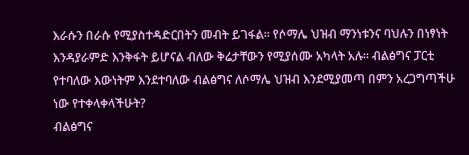እራሱን በራሱ የሚያስተዳድርበትን መብት ይገፋል። የሶማሌ ህዝብ ማንነቱንና ባህሉን በነፃነት እንዳያራምድ እንቅፋት ይሆናል ብለው ቅሬታቸውን የሚያሰሙ አካላት አሉ። ብልፅግና ፓርቲ የተባለው እውነትም እንደተባለው ብልፅግና ለሶማሌ ህዝብ እንደሚያመጣ በምን አረጋግጣችሁ ነው የተቀላቀላችሁት?
ብልፅግና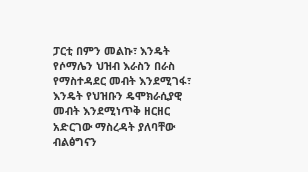ፓርቲ በምን መልኩ፣ እንዴት የሶማሌን ህዝብ እራስን በራስ የማስተዳደር መብት እንደሚገፋ፣ እንዴት የህዝቡን ዴሞክራሲያዊ መብት እንደሚነጥቅ ዘርዘር አድርገው ማስረዳት ያለባቸው ብልፅግናን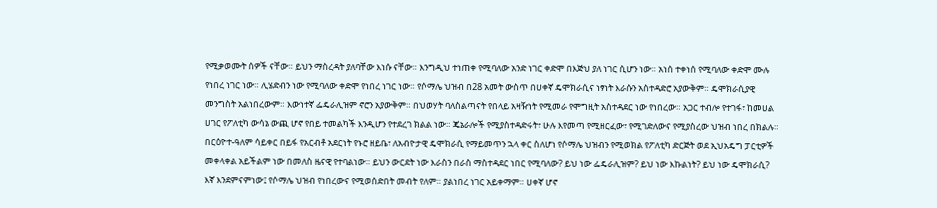የሚቃወሙት ሰዎች ናቸው። ይህን ማስረዳት ያለባቸው እነሱ ናቸው። እንግዲህ ተነጠቀ የሚባለው አንድ ነገር ቀድሞ በእጅህ ያለ ነገር ሲሆን ነው። አነሰ ተቀነሰ የሚባለው ቀድሞ ሙሉ የነበረ ነገር ነው። ሊሄድብን ነው የሚባለው ቀድሞ የነበረ ነገር ነው። የሶማሌ ህዝብ በ28 አመት ውስጥ በሀቀኛ ዴሞክራሲና ነፃነት እራሱን አስተዳድሮ አያውቅም። ዴሞክራሲያዊ መንግስት አልነበረውም። እውነተኛ ፌዴራሊዝም ኖሮን አያውቅም። በህወሃት ባለስልጣናት የበላይ አዛዥነት የሚመራ የሞግዚት አስተዳደር ነው የነበረው። አጋር ተብሎ የተገፋ፣ ከመሀል ሀገር የፖለቲካ ውሳኔ ውጪ ሆኖ የበይ ተመልካች እንዲሆን የተደረገ ክልል ነው። ጄኔራሎች የሚያስተዳድሩት፣ ሁሉ እየመጣ የሚዘርፈው፣ የሚገድለውና የሚያስረው ህዝብ ነበረ በክልሉ። በርዕዮተ-ዓለም ሳይቀር በይፋ የአርብቶ አደርነት የኑሮ ዘይቤ፣ ለአብዮታዊ ዴሞክራሲ የማይመጥን ኋላ ቀር ስለሆነ የሶማሌ ህዝብን የሚወክል የፖለቲካ ድርጅት ወደ ኢህአዴግ ፓርቲዎች መቀላቀል አይችልም ነው በመለስ ዜናዊ የተባልነው። ይህን ውርደት ነው እራስን በራስ ማስተዳደር ነበር የሚባለው? ይህ ነው ፌዴራሊዝም? ይህ ነው እኩልነት? ይህ ነው ዴሞክራሲ?
እኛ እንደምናምነው፤ የሶማሌ ህዝብ የነበረውና የሚወሰድበት መብት የለም። ያልነበረ ነገር አይቀማም። ሀቀኛ ሆኖ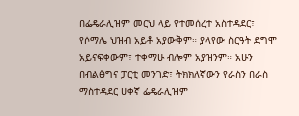በፌዴራሊዝም መርህ ላይ የተመሰረተ አስተዳደር፣ የሶማሌ ህዝብ አይቶ አያውቅም። ያላየው ስርዓት ደግሞ አይናፍቀውም፣ ተቀማሁ ብሎም አያዝንም። አሁን በብልፅግና ፓርቲ መንገድ፣ ትክክለኛውን የራስን በራስ ማስተዳደር ሀቀኛ ፌዴራሊዝም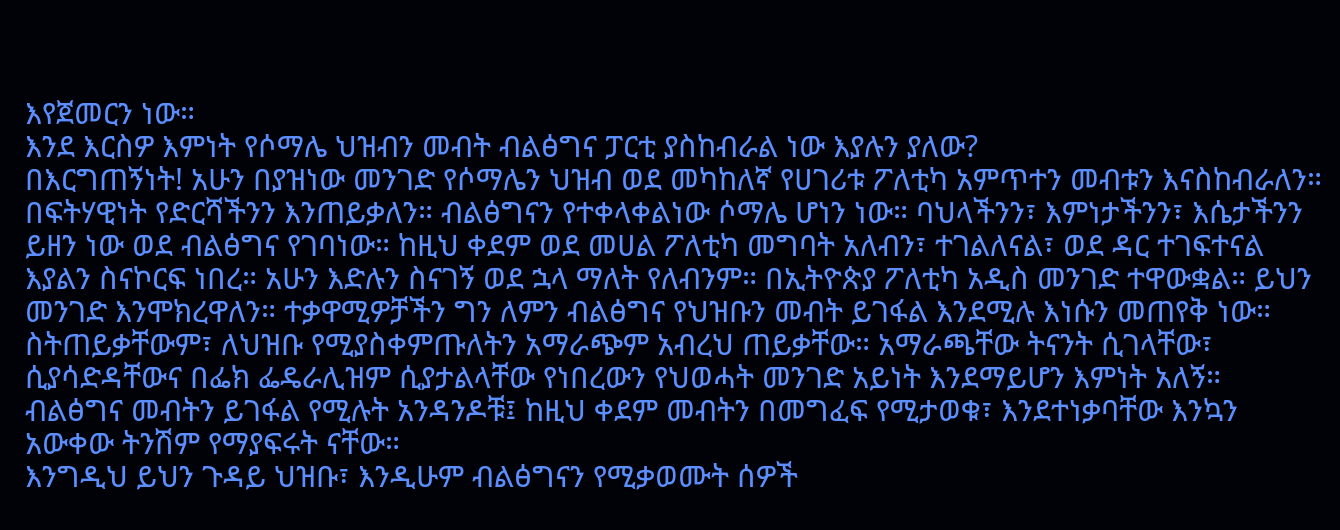እየጀመርን ነው።
እንደ እርስዎ እምነት የሶማሌ ህዝብን መብት ብልፅግና ፓርቲ ያስከብራል ነው እያሉን ያለው?
በእርግጠኝነት! አሁን በያዝነው መንገድ የሶማሌን ህዝብ ወደ መካከለኛ የሀገሪቱ ፖለቲካ አምጥተን መብቱን እናስከብራለን። በፍትሃዊነት የድርሻችንን እንጠይቃለን። ብልፅግናን የተቀላቀልነው ሶማሌ ሆነን ነው። ባህላችንን፣ እምነታችንን፣ እሴታችንን ይዘን ነው ወደ ብልፅግና የገባነው። ከዚህ ቀደም ወደ መሀል ፖለቲካ መግባት አለብን፣ ተገልለናል፣ ወደ ዳር ተገፍተናል እያልን ስናኮርፍ ነበረ። አሁን እድሉን ስናገኝ ወደ ኋላ ማለት የለብንም። በኢትዮጵያ ፖለቲካ አዲስ መንገድ ተዋውቋል። ይህን መንገድ እንሞክረዋለን። ተቃዋሚዎቻችን ግን ለምን ብልፅግና የህዝቡን መብት ይገፋል እንደሚሉ እነሱን መጠየቅ ነው። ስትጠይቃቸውም፣ ለህዝቡ የሚያስቀምጡለትን አማራጭም አብረህ ጠይቃቸው። አማራጫቸው ትናንት ሲገላቸው፣ ሲያሳድዳቸውና በፌክ ፌዴራሊዝም ሲያታልላቸው የነበረውን የህወሓት መንገድ አይነት እንደማይሆን እምነት አለኝ። ብልፅግና መብትን ይገፋል የሚሉት አንዳንዶቹ፤ ከዚህ ቀደም መብትን በመግፈፍ የሚታወቁ፣ እንደተነቃባቸው እንኳን አውቀው ትንሽም የማያፍሩት ናቸው።
እንግዲህ ይህን ጉዳይ ህዝቡ፣ እንዲሁም ብልፅግናን የሚቃወሙት ሰዎች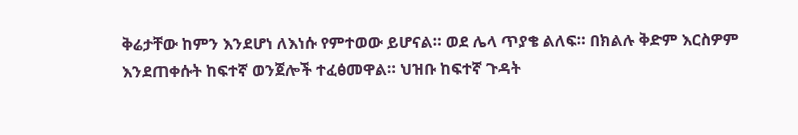ቅሬታቸው ከምን እንደሆነ ለእነሱ የምተወው ይሆናል። ወደ ሌላ ጥያቄ ልለፍ። በክልሉ ቅድም እርስዎም እንደጠቀሱት ከፍተኛ ወንጀሎች ተፈፅመዋል። ህዝቡ ከፍተኛ ጉዳት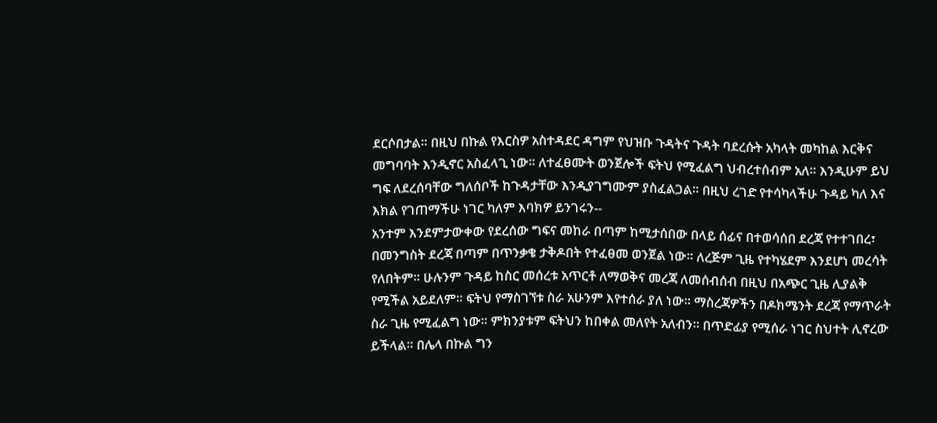ደርሶበታል። በዚህ በኩል የእርስዎ አስተዳደር ዳግም የህዝቡ ጉዳትና ጉዳት ባደረሱት አካላት መካከል እርቅና መግባባት እንዲኖር አስፈላጊ ነው። ለተፈፀሙት ወንጀሎች ፍትህ የሚፈልግ ህብረተሰብም አለ። እንዲሁም ይህ ግፍ ለደረሰባቸው ግለሰቦች ከጉዳታቸው እንዲያገግሙም ያስፈልጋል። በዚህ ረገድ የተሳካላችሁ ጉዳይ ካለ እና እክል የገጠማችሁ ነገር ካለም እባክዎ ይንገሩን--
አንተም እንደምታውቀው የደረሰው ግፍና መከራ በጣም ከሚታሰበው በላይ ሰፊና በተወሳሰበ ደረጃ የተተገበረ፣ በመንግስት ደረጃ በጣም በጥንቃቄ ታቅዶበት የተፈፀመ ወንጀል ነው። ለረጅም ጊዜ የተካሄደም እንደሆነ መረሳት የለበትም። ሁሉንም ጉዳይ ከስር መሰረቱ አጥርቶ ለማወቅና መረጃ ለመሰብሰብ በዚህ በአጭር ጊዜ ሊያልቅ የሚችል አይደለም። ፍትህ የማስገኘቱ ስራ አሁንም እየተሰራ ያለ ነው። ማስረጃዎችን በዶክሜንት ደረጃ የማጥራት ስራ ጊዜ የሚፈልግ ነው። ምክንያቱም ፍትህን ከበቀል መለየት አለብን። በጥድፊያ የሚሰራ ነገር ስህተት ሊኖረው ይችላል። በሌላ በኩል ግን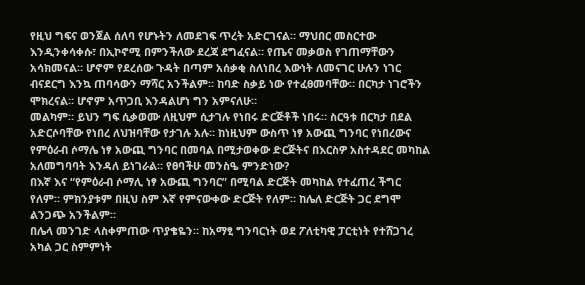የዚህ ግፍና ወንጀል ሰለባ የሆኑትን ለመደገፍ ጥረት አድርገናል። ማህበር መስርተው እንዲንቀሳቀሱ፣ በኢኮኖሚ በምንችለው ደረጃ ደግፈናል። የጤና መቃወስ የገጠማቸውን አሳክመናል። ሆኖም የደረሰው ጉዳት በጣም አሰቃቂ ስለነበረ እውነት ለመናገር ሁሉን ነገር ብናደርግ እንኳ ጠባሳውን ማሻር አንችልም። ከባድ ስቃይ ነው የተፈፀመባቸው። በርካታ ነገሮችን ሞክረናል። ሆኖም አጥጋቢ እንዳልሆነ ግን አምናለሁ።
መልካም። ይህን ግፍ ሲቃወሙ ለዚህም ሲታገሉ የነበሩ ድርጅቶች ነበሩ። ስርዓቱ በርካታ በደል አድርሶባቸው የነበረ ለህዝባቸው የታገሉ አሉ። ከነዚህም ውስጥ ነፃ አውጪ ግንባር የነበረውና የምዕራብ ሶማሌ ነፃ አውጪ ግንባር በመባል በሚታወቀው ድርጅትና በእርስዎ አስተዳደር መካከል አለመግባባት እንዳለ ይነገራል። የፀባችሁ መንስዔ ምንድነው?
በእኛ እና “የምዕራብ ሶማሊ ነፃ አውጪ ግንባር” በሚባል ድርጅት መካከል የተፈጠረ ችግር የለም። ምክንያቱም በዚህ ስም እኛ የምናውቀው ድርጅት የለም። ከሌለ ድርጅት ጋር ደግሞ ልንጋጭ አንችልም።
በሌላ መንገድ ላስቀምጠው ጥያቄዬን። ከአማፂ ግንባርነት ወደ ፖለቲካዊ ፓርቲነት የተሸጋገረ አካል ጋር ስምምነት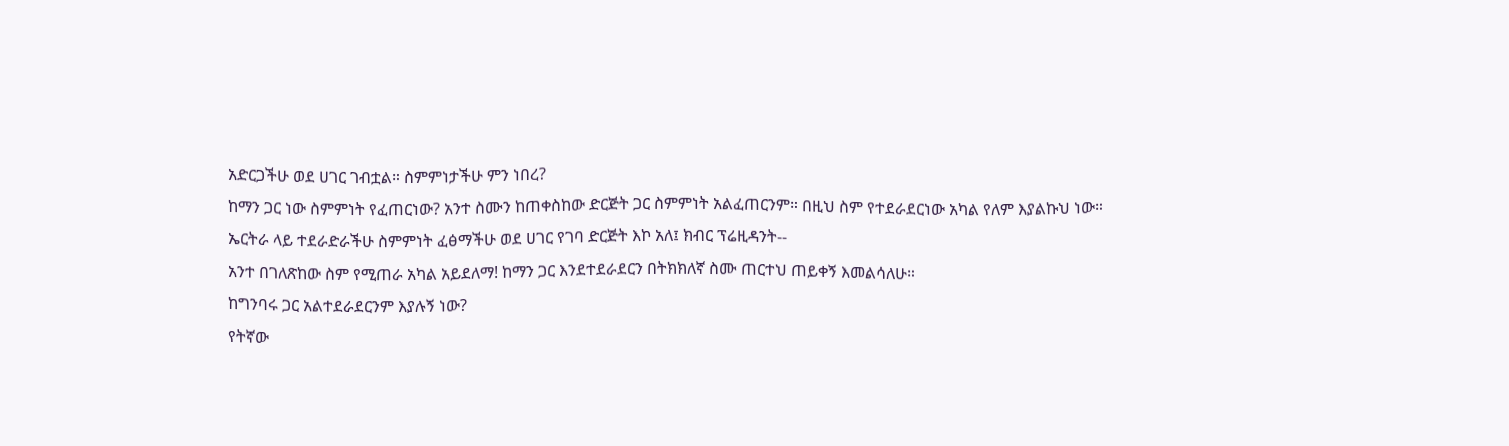አድርጋችሁ ወደ ሀገር ገብቷል። ስምምነታችሁ ምን ነበረ?
ከማን ጋር ነው ስምምነት የፈጠርነው? አንተ ስሙን ከጠቀስከው ድርጅት ጋር ስምምነት አልፈጠርንም። በዚህ ስም የተደራደርነው አካል የለም እያልኩህ ነው።
ኤርትራ ላይ ተደራድራችሁ ስምምነት ፈፅማችሁ ወደ ሀገር የገባ ድርጅት እኮ አለ፤ ክብር ፕሬዚዳንት--
አንተ በገለጽከው ስም የሚጠራ አካል አይደለማ! ከማን ጋር እንደተደራደርን በትክክለኛ ስሙ ጠርተህ ጠይቀኝ እመልሳለሁ።
ከግንባሩ ጋር አልተደራደርንም እያሉኝ ነው?
የትኛው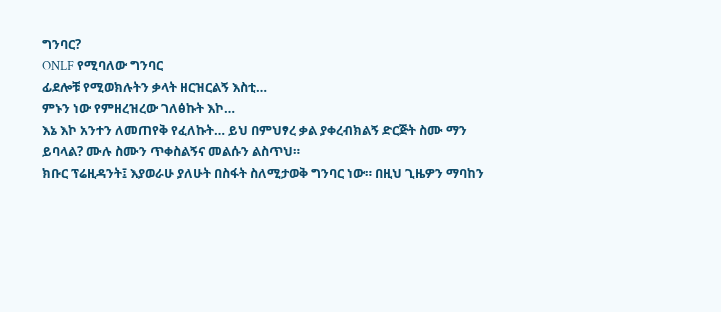ግንባር?
ONLF የሚባለው ግንባር
ፊደሎቹ የሚወክሉትን ቃላት ዘርዝርልኝ እስቲ…
ምኑን ነው የምዘረዝረው ገለፅኩት እኮ…
እኔ እኮ አንተን ለመጠየቅ የፈለኩት… ይህ በምህፃረ ቃል ያቀረብክልኝ ድርጅት ስሙ ማን ይባላል? ሙሉ ስሙን ጥቀስልኝና መልሱን ልስጥህ።
ክቡር ፕሬዚዳንት፤ እያወራሁ ያለሁት በስፋት ስለሚታወቅ ግንባር ነው። በዚህ ጊዜዎን ማባከን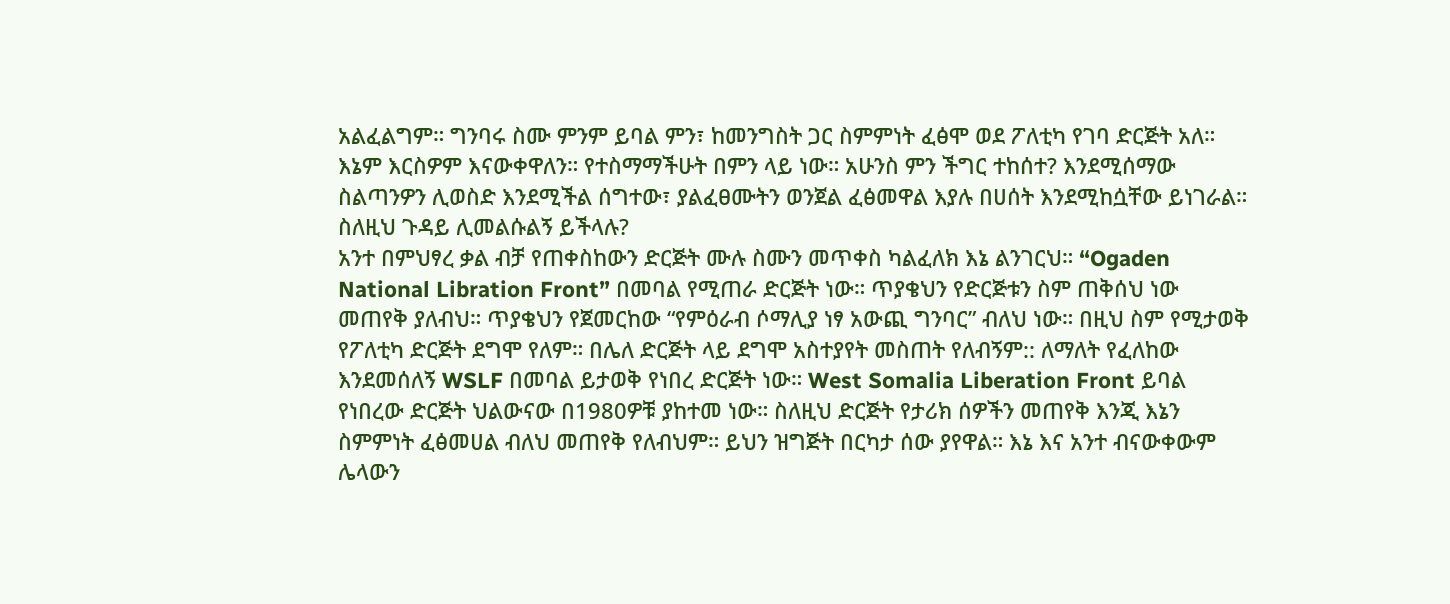አልፈልግም። ግንባሩ ስሙ ምንም ይባል ምን፣ ከመንግስት ጋር ስምምነት ፈፅሞ ወደ ፖለቲካ የገባ ድርጅት አለ። እኔም እርስዎም እናውቀዋለን። የተስማማችሁት በምን ላይ ነው። አሁንስ ምን ችግር ተከሰተ? እንደሚሰማው ስልጣንዎን ሊወስድ እንደሚችል ሰግተው፣ ያልፈፀሙትን ወንጀል ፈፅመዋል እያሉ በሀሰት እንደሚከሷቸው ይነገራል። ስለዚህ ጉዳይ ሊመልሱልኝ ይችላሉ?
አንተ በምህፃረ ቃል ብቻ የጠቀስከውን ድርጅት ሙሉ ስሙን መጥቀስ ካልፈለክ እኔ ልንገርህ። “Ogaden National Libration Front” በመባል የሚጠራ ድርጅት ነው። ጥያቄህን የድርጅቱን ስም ጠቅሰህ ነው መጠየቅ ያለብህ። ጥያቄህን የጀመርከው “የምዕራብ ሶማሊያ ነፃ አውጪ ግንባር” ብለህ ነው። በዚህ ስም የሚታወቅ የፖለቲካ ድርጅት ደግሞ የለም። በሌለ ድርጅት ላይ ደግሞ አስተያየት መስጠት የለብኝም:: ለማለት የፈለከው እንደመሰለኝ WSLF በመባል ይታወቅ የነበረ ድርጅት ነው። West Somalia Liberation Front ይባል የነበረው ድርጅት ህልውናው በ1980ዎቹ ያከተመ ነው። ስለዚህ ድርጅት የታሪክ ሰዎችን መጠየቅ እንጂ እኔን ስምምነት ፈፅመሀል ብለህ መጠየቅ የለብህም። ይህን ዝግጅት በርካታ ሰው ያየዋል። እኔ እና አንተ ብናውቀውም ሌላውን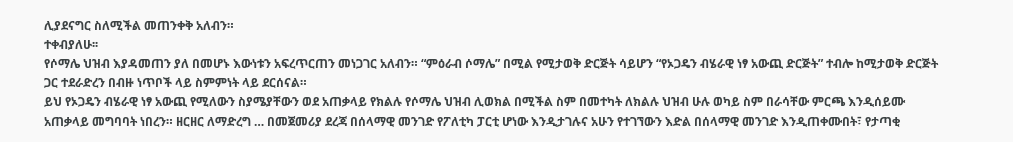ሊያደናግር ስለሚችል መጠንቀቅ አለብን።
ተቀብያለሁ፡፡
የሶማሌ ህዝብ እያዳመጠን ያለ በመሆኑ እውነቱን አፍረጥርጠን መነጋገር አለብን። “ምዕራብ ሶማሌ” በሚል የሚታወቅ ድርጅት ሳይሆን “የኦጋዴን ብሄራዊ ነፃ አውጪ ድርጅት” ተብሎ ከሚታወቅ ድርጅት ጋር ተደራድረን በብዙ ነጥቦች ላይ ስምምነት ላይ ደርሰናል።
ይህ የኦጋዴን ብሄራዊ ነፃ አውጪ የሚለውን ስያሜያቸውን ወደ አጠቃላይ የክልሉ የሶማሌ ህዝብ ሊወክል በሚችል ስም በመተካት ለክልሉ ህዝብ ሁሉ ወካይ ስም በራሳቸው ምርጫ እንዲሰይሙ አጠቃላይ መግባባት ነበረን። ዘርዘር ለማድረግ … በመጀመሪያ ደረጃ በሰላማዊ መንገድ የፖለቲካ ፓርቲ ሆነው እንዲታገሉና አሁን የተገኘውን እድል በሰላማዊ መንገድ እንዲጠቀሙበት፣ የታጣቂ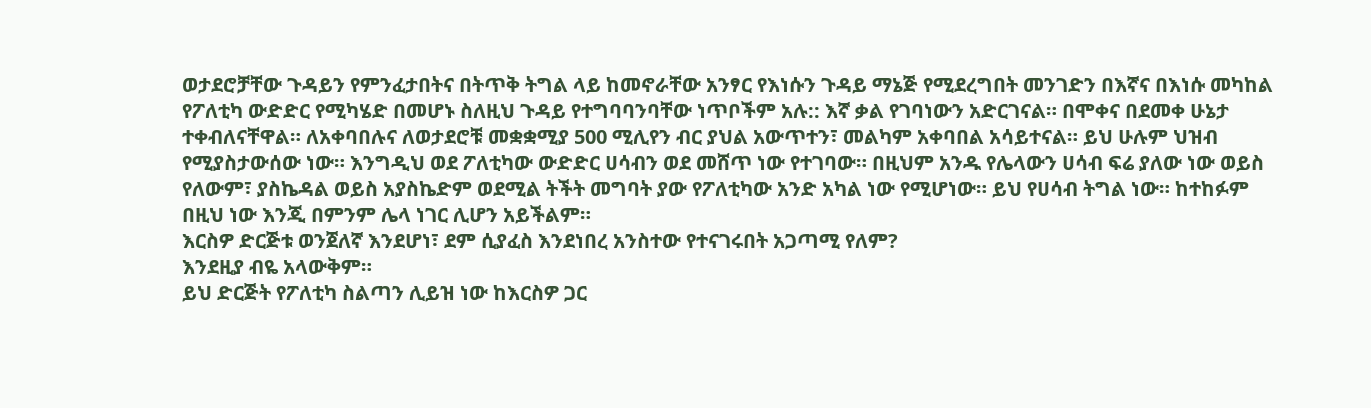ወታደሮቻቸው ጉዳይን የምንፈታበትና በትጥቅ ትግል ላይ ከመኖራቸው አንፃር የእነሱን ጉዳይ ማኔጅ የሚደረግበት መንገድን በእኛና በእነሱ መካከል የፖለቲካ ውድድር የሚካሄድ በመሆኑ ስለዚህ ጉዳይ የተግባባንባቸው ነጥቦችም አሉ:: እኛ ቃል የገባነውን አድርገናል። በሞቀና በደመቀ ሁኔታ ተቀብለናቸዋል። ለአቀባበሉና ለወታደሮቹ መቋቋሚያ 500 ሚሊየን ብር ያህል አውጥተን፣ መልካም አቀባበል አሳይተናል። ይህ ሁሉም ህዝብ የሚያስታውሰው ነው። እንግዲህ ወደ ፖለቲካው ውድድር ሀሳብን ወደ መሸጥ ነው የተገባው። በዚህም አንዱ የሌላውን ሀሳብ ፍሬ ያለው ነው ወይስ የለውም፣ ያስኬዳል ወይስ አያስኬድም ወደሚል ትችት መግባት ያው የፖለቲካው አንድ አካል ነው የሚሆነው። ይህ የሀሳብ ትግል ነው። ከተከፉም በዚህ ነው እንጂ በምንም ሌላ ነገር ሊሆን አይችልም።
እርስዎ ድርጅቱ ወንጀለኛ እንደሆነ፣ ደም ሲያፈስ እንደነበረ አንስተው የተናገሩበት አጋጣሚ የለም?
እንደዚያ ብዬ አላውቅም።
ይህ ድርጅት የፖለቲካ ስልጣን ሊይዝ ነው ከእርስዎ ጋር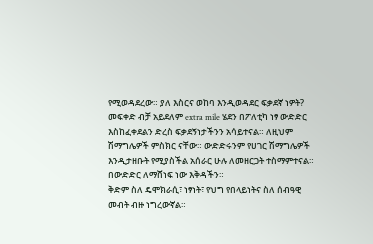የሚወዳደረው። ያለ እስርና ወከባ እንዲወዳደር ፍቃደኛ ነዎት?
መፍቀድ ብቻ አይደለም extra mile ሄደን በፖለቲካ ነፃ ውድድር እስከፈቀደልን ድረስ ፍቃደኝነታችንን አሳይተናል። ለዚህም ሽማግሌዎች ምስክር ናቸው። ውድድሩንም የሀገር ሽማግሌዎች እንዲታዘቡት የሚያስችል አሰራር ሁሉ ለመዘርጋት ተስማምተናል። በውድድር ለማሸነፍ ነው እቅዳችን።
ቅድም ስለ ዴሞክራሲ፣ ነፃነት፣ የህግ የበላይነትና ስለ ሰብዓዊ መብት ብዙ ነግረውኛል።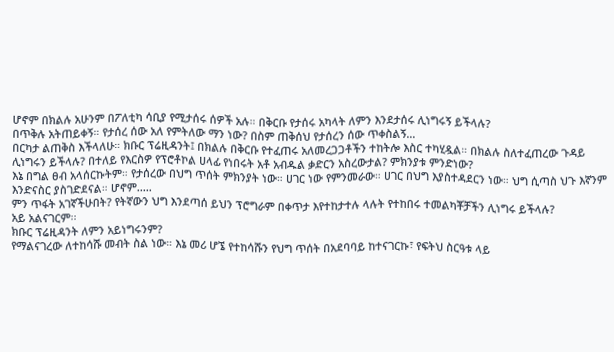ሆኖም በክልሉ አሁንም በፖለቲካ ሳቢያ የሚታሰሩ ሰዎች አሉ። በቅርቡ የታሰሩ አካላት ለምን እንደታሰሩ ሊነግሩኝ ይችላሉ?
በጥቅሉ አትጠይቀኝ። የታሰረ ሰው አለ የምትለው ማን ነው? በስም ጠቅሰህ የታሰረን ሰው ጥቀስልኝ…
በርካታ ልጠቅስ እችላለሁ። ክቡር ፕሬዚዳንት፤ በክልሉ በቅርቡ የተፈጠሩ አለመረጋጋቶችን ተከትሎ እስር ተካሂዷል። በክልሉ ስለተፈጠረው ጉዳይ ሊነግሩን ይችላሉ? በተለይ የእርስዎ የፕሮቶኮል ሀላፊ የነበሩት አቶ አብዱል ቃድርን አስረውታል? ምክንያቱ ምንድነው?
እኔ በግል ፀብ አላሰርኩትም። የታሰረው በህግ ጥሰት ምክንያት ነው። ሀገር ነው የምንመራው። ሀገር በህግ እያስተዳደርን ነው። ህግ ሲጣስ ህጉ እኛንም እንድናስር ያስገድደናል። ሆኖም.....
ምን ጥፋት አገኛችሁበት? የትኛውን ህግ እንደጣሰ ይህን ፕሮግራም በቀጥታ እየተከታተሉ ላሉት የተከበሩ ተመልካቾቻችን ሊነግሩ ይችላሉ?
አይ አልናገርም፡፡
ክቡር ፕሬዚዳንት ለምን አይነግሩንም?
የማልናገረው ለተከሳሹ መብት ስል ነው። እኔ መሪ ሆኜ የተከሳሹን የህግ ጥሰት በአደባባይ ከተናገርኩ፣ የፍትህ ስርዓቱ ላይ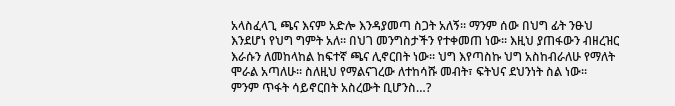አላስፈላጊ ጫና እናም አድሎ እንዳያመጣ ስጋት አለኝ። ማንም ሰው በህግ ፊት ንፁህ እንደሆነ የህግ ግምት አለ። በህገ መንግስታችን የተቀመጠ ነው። እዚህ ያጠፋውን ብዘረዝር እራሱን ለመከላከል ከፍተኛ ጫና ሊኖርበት ነው። ህግ እየጣስኩ ህግ አስከብራለሁ የማለት ሞራል አጣለሁ። ስለዚህ የማልናገረው ለተከሳሹ መብት፣ ፍትህና ደህንነት ስል ነው።
ምንም ጥፋት ሳይኖርበት አስረውት ቢሆንስ…?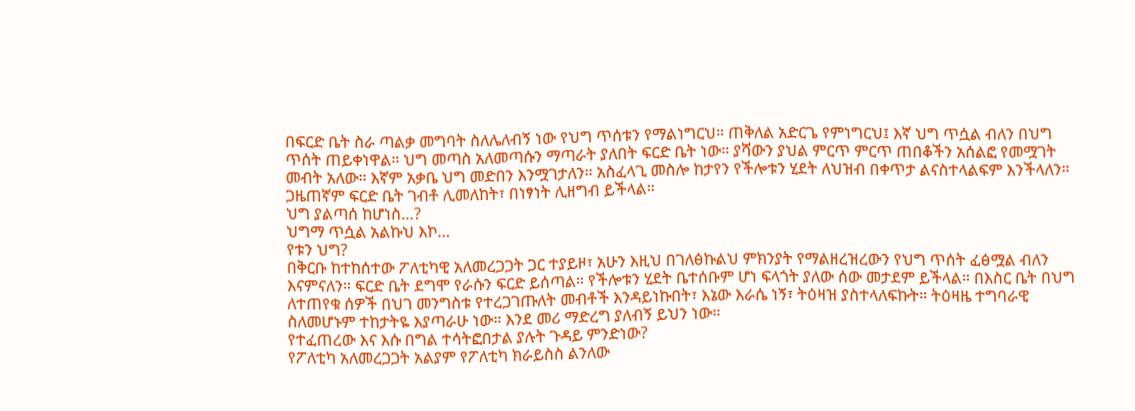በፍርድ ቤት ስራ ጣልቃ መግባት ስለሌለብኝ ነው የህግ ጥሰቱን የማልነግርህ። ጠቅለል አድርጌ የምነግርህ፤ እኛ ህግ ጥሷል ብለን በህግ ጥሰት ጠይቀነዋል። ህግ መጣስ አለመጣሱን ማጣራት ያለበት ፍርድ ቤት ነው። ያሻውን ያህል ምርጥ ምርጥ ጠበቆችን አሰልፎ የመሟገት መብት አለው። እኛም አቃቤ ህግ መድበን እንሟገታለን። አስፈላጊ መስሎ ከታየን የችሎቱን ሂደት ለህዝብ በቀጥታ ልናስተላልፍም እንችላለን። ጋዜጠኛም ፍርድ ቤት ገብቶ ሊመለከት፣ በነፃነት ሊዘግብ ይችላል።
ህግ ያልጣሰ ከሆነስ…?
ህግማ ጥሷል አልኩህ እኮ…
የቱን ህግ?
በቅርቡ ከተከሰተው ፖለቲካዊ አለመረጋጋት ጋር ተያይዞ፣ አሁን እዚህ በገለፅኩልህ ምክንያት የማልዘረዝረውን የህግ ጥሰት ፈፅሟል ብለን እናምናለን። ፍርድ ቤት ደግሞ የራሱን ፍርድ ይሰጣል። የችሎቱን ሂደት ቤተሰቡም ሆነ ፍላጎት ያለው ሰው መታደም ይችላል። በእስር ቤት በህግ ለተጠየቁ ሰዎች በህገ መንግስቱ የተረጋገጡለት መብቶች እንዳይነኩበት፣ እኔው እራሴ ነኝ፣ ትዕዛዝ ያስተላለፍኩት። ትዕዛዜ ተግባራዊ ስለመሆኑም ተከታትዬ እያጣራሁ ነው። እንደ መሪ ማድረግ ያለብኝ ይህን ነው።
የተፈጠረው እና እሱ በግል ተሳትፎበታል ያሉት ጉዳይ ምንድነው?
የፖለቲካ አለመረጋጋት አልያም የፖለቲካ ክራይስስ ልንለው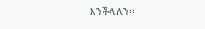እንችላለን፡፡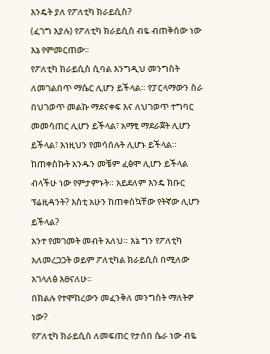እንዴት ያለ የፖለቲካ ክራይሲስ?
(ፈገግ እያሉ) የፖለቲካ ክራይሲስ ብዬ ብጠቅሰው ነው እኔ የምመርጠው፡፡
የፖለቲካ ክራይሲስ ሲባል እንግዲህ መንግስት ለመገልበጥ ማሴር ሊሆን ይችላል። የፓርላማውን ስራ በህገወጥ መልኩ ማደናቀፍ እና ለህገወጥ ተግባር መመሳጠር ሊሆን ይችላል፣ አማፂ ማደራጀት ሊሆን ይችላል፣ እነዚህን የመሳሰሉት ሊሆኑ ይችላል። ከጠቀስኩት አንዱን መቼም ፈፅሞ ሊሆን ይችላል ብላችሁ ነው የምታምኑት። አይደለም እንዴ ክቡር ፕሬዚዳንት? እስቲ አሁን ከጠቀስኳቸው የትኛው ሊሆን ይችላል?
አንተ የመገመት መብት አለህ። እኔ ግን የፖለቲካ አለመረጋጋት ወይም ፖለቲካል ክራይሲስ በሚለው አገላለፅ እፀናለሁ፡፡
በክልሉ የተሞከረውን መፈንቅለ መንግስት ማለትዎ ነው?
የፖለቲካ ክራይሲስ ለመፍጠር የታሰበ ሴራ ነው ብዬ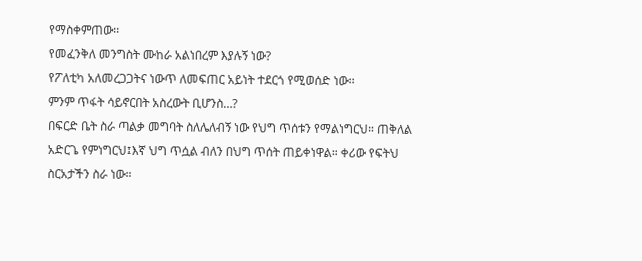የማስቀምጠው፡፡
የመፈንቅለ መንግስት ሙከራ አልነበረም እያሉኝ ነው?
የፖለቲካ አለመረጋጋትና ነውጥ ለመፍጠር አይነት ተደርጎ የሚወሰድ ነው፡፡
ምንም ጥፋት ሳይኖርበት አስረውት ቢሆንስ…?
በፍርድ ቤት ስራ ጣልቃ መግባት ስለሌለብኝ ነው የህግ ጥሰቱን የማልነግርህ። ጠቅለል አድርጌ የምነግርህ፤እኛ ህግ ጥሷል ብለን በህግ ጥሰት ጠይቀነዋል። ቀሪው የፍትህ ስርአታችን ስራ ነው።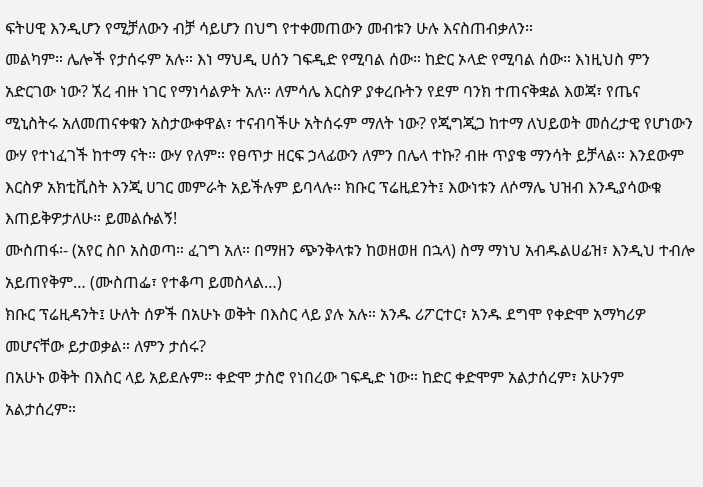ፍትሀዊ እንዲሆን የሚቻለውን ብቻ ሳይሆን በህግ የተቀመጠውን መብቱን ሁሉ እናስጠብቃለን።
መልካም። ሌሎች የታሰሩም አሉ። እነ ማህዲ ሀሰን ገፍዲድ የሚባል ሰው። ከድር ኦላድ የሚባል ሰው። እነዚህስ ምን አድርገው ነው? ኧረ ብዙ ነገር የማነሳልዎት አለ። ለምሳሌ እርስዎ ያቀረቡትን የደም ባንክ ተጠናቅቋል እወጃ፣ የጤና ሚኒስትሩ አለመጠናቀቁን አስታውቀዋል፣ ተናብባችሁ አትሰሩም ማለት ነው? የጂግጂጋ ከተማ ለህይወት መሰረታዊ የሆነውን ውሃ የተነፈገች ከተማ ናት። ውሃ የለም። የፀጥታ ዘርፍ ኃላፊውን ለምን በሌላ ተኩ? ብዙ ጥያቄ ማንሳት ይቻላል። እንደውም እርስዎ አክቲቪስት እንጂ ሀገር መምራት አይችሉም ይባላሉ። ክቡር ፕሬዚደንት፤ እውነቱን ለሶማሌ ህዝብ እንዲያሳውቁ እጠይቅዎታለሁ። ይመልሱልኝ!
ሙስጠፋ፡- (አየር ስቦ አስወጣ። ፈገግ አለ። በማዘን ጭንቅላቱን ከወዘወዘ በኋላ) ስማ ማነህ አብዱልሀፊዝ፣ እንዲህ ተብሎ አይጠየቅም… (ሙስጠፌ፣ የተቆጣ ይመስላል…)
ክቡር ፕሬዚዳንት፤ ሁለት ሰዎች በአሁኑ ወቅት በእስር ላይ ያሉ አሉ። አንዱ ሪፖርተር፣ አንዱ ደግሞ የቀድሞ አማካሪዎ መሆናቸው ይታወቃል። ለምን ታሰሩ?
በአሁኑ ወቅት በእስር ላይ አይደሉም። ቀድሞ ታስሮ የነበረው ገፍዲድ ነው። ከድር ቀድሞም አልታሰረም፣ አሁንም አልታሰረም።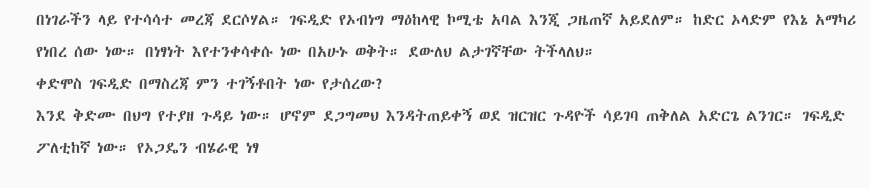በነገራችን ላይ የተሳሳተ መረጃ ደርሶሃል። ገፍዲድ የኦብነግ ማዕከላዊ ኮሚቴ አባል እንጂ ጋዜጠኛ አይደለም። ከድር ኦላድም የእኔ አማካሪ የነበረ ሰው ነው። በነፃነት እየተንቀሳቀሱ ነው በአሁኑ ወቅት። ደውለህ ልታገኛቸው ትችላለህ።
ቀድሞስ ገፍዲድ በማስረጃ ምን ተገኝቶበት ነው የታሰረው?
እንደ ቅድሙ በህግ የተያዘ ጉዳይ ነው። ሆኖም ደጋግመህ እንዳትጠይቀኝ ወደ ዝርዝር ጉዳዮች ሳይገባ ጠቅለል አድርጌ ልንገር። ገፍዲድ ፖለቲከኛ ነው። የኦጋዴን ብሄራዊ ነፃ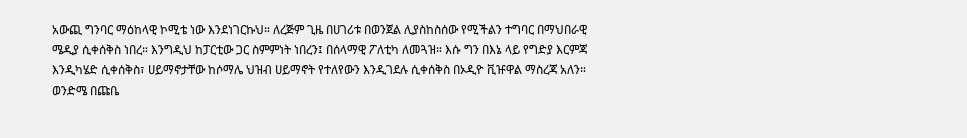አውጪ ግንባር ማዕከላዊ ኮሚቴ ነው እንደነገርኩህ። ለረጅም ጊዜ በሀገሪቱ በወንጀል ሊያስከስሰው የሚችልን ተግባር በማህበራዊ ሜዲያ ሲቀሰቅስ ነበረ። እንግዲህ ከፓርቲው ጋር ስምምነት ነበረን፤ በሰላማዊ ፖለቲካ ለመጓዝ። እሱ ግን በእኔ ላይ የግድያ እርምጃ እንዲካሄድ ሲቀሰቅስ፣ ሀይማኖታቸው ከሶማሌ ህዝብ ሀይማኖት የተለየውን እንዲገደሉ ሲቀሰቅስ በኦዲዮ ቪዡዋል ማስረጃ አለን። ወንድሜ በጩቤ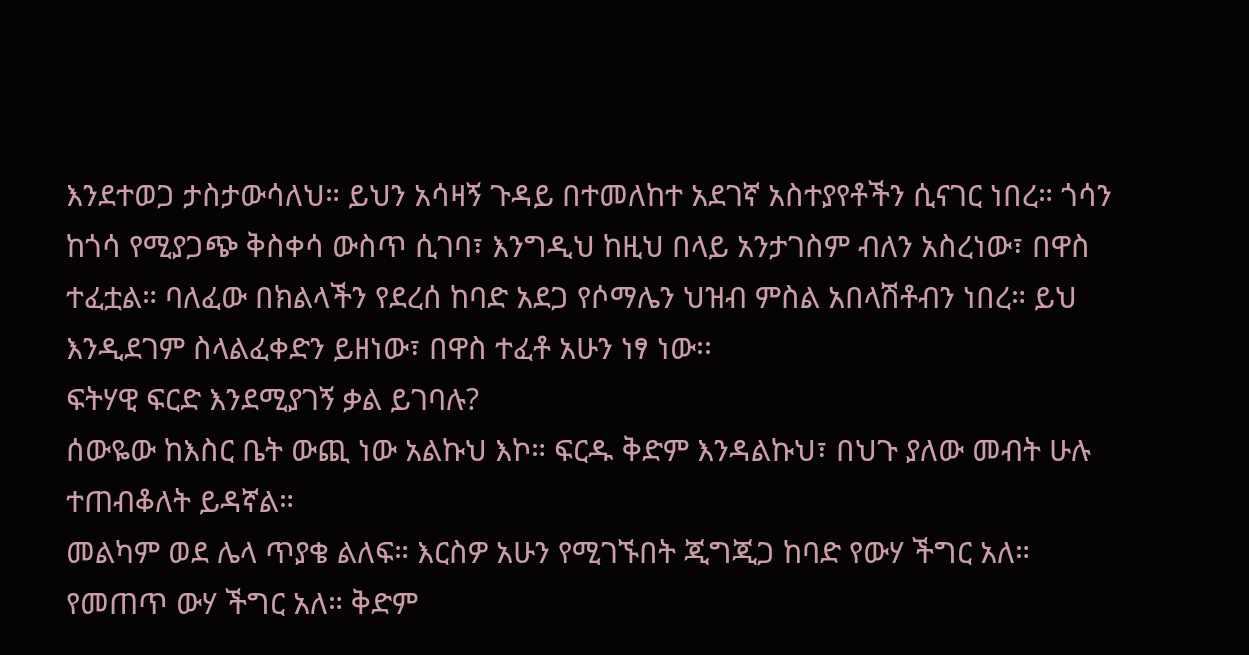እንደተወጋ ታስታውሳለህ። ይህን አሳዛኝ ጉዳይ በተመለከተ አደገኛ አስተያየቶችን ሲናገር ነበረ። ጎሳን ከጎሳ የሚያጋጭ ቅስቀሳ ውስጥ ሲገባ፣ እንግዲህ ከዚህ በላይ አንታገስም ብለን አስረነው፣ በዋስ ተፈቷል። ባለፈው በክልላችን የደረሰ ከባድ አደጋ የሶማሌን ህዝብ ምስል አበላሽቶብን ነበረ። ይህ እንዲደገም ስላልፈቀድን ይዘነው፣ በዋስ ተፈቶ አሁን ነፃ ነው፡፡
ፍትሃዊ ፍርድ እንደሚያገኝ ቃል ይገባሉ?
ሰውዬው ከእስር ቤት ውጪ ነው አልኩህ እኮ። ፍርዱ ቅድም እንዳልኩህ፣ በህጉ ያለው መብት ሁሉ ተጠብቆለት ይዳኛል።
መልካም ወደ ሌላ ጥያቄ ልለፍ። እርስዎ አሁን የሚገኙበት ጂግጂጋ ከባድ የውሃ ችግር አለ። የመጠጥ ውሃ ችግር አለ። ቅድም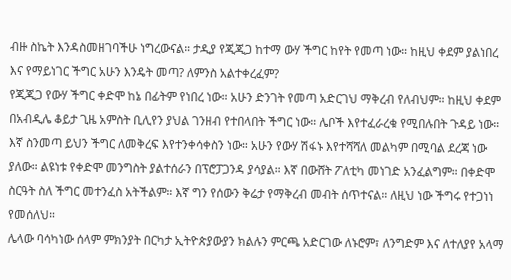ብዙ ስኬት እንዳስመዘገባችሁ ነግረውናል። ታዲያ የጂጂጋ ከተማ ውሃ ችግር ከየት የመጣ ነው። ከዚህ ቀደም ያልነበረ እና የማይነገር ችግር አሁን እንዴት መጣ? ለምንስ አልተቀረፈም?
የጂጂጋ የውሃ ችግር ቀድሞ ከኔ በፊትም የነበረ ነው። አሁን ድንገት የመጣ አድርገህ ማቅረብ የለብህም። ከዚህ ቀደም በአብዲሌ ቆይታ ጊዜ አምስት ቢሊየን ያህል ገንዘብ የተበላበት ችግር ነው። ሌቦች እየተፈራረቁ የሚበሉበት ጉዳይ ነው። እኛ ስንመጣ ይህን ችግር ለመቅረፍ እየተንቀሳቀስን ነው። አሁን የውሃ ሽፋኑ እየተሻሻለ መልካም በሚባል ደረጃ ነው ያለው። ልዩነቱ የቀድሞ መንግስት ያልተሰራን በፕሮፓጋንዳ ያሳያል። እኛ በውሸት ፖለቲካ መነገድ አንፈልግም። በቀድሞ ስርዓት ስለ ችግር መተንፈስ አትችልም። እኛ ግን የሰውን ቅሬታ የማቅረብ መብት ሰጥተናል። ለዚህ ነው ችግሩ የተጋነነ የመሰለህ።
ሌላው ባሳካነው ሰላም ምክንያት በርካታ ኢትዮጵያውያን ክልሉን ምርጫ አድርገው ለኑሮም፣ ለንግድም እና ለተለያየ አላማ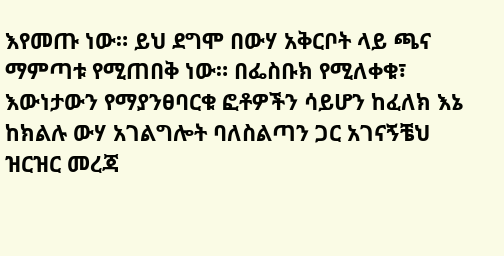እየመጡ ነው። ይህ ደግሞ በውሃ አቅርቦት ላይ ጫና ማምጣቱ የሚጠበቅ ነው። በፌስቡክ የሚለቀቁ፣ እውነታውን የማያንፀባርቁ ፎቶዎችን ሳይሆን ከፈለክ እኔ ከክልሉ ውሃ አገልግሎት ባለስልጣን ጋር አገናኝቼህ ዝርዝር መረጃ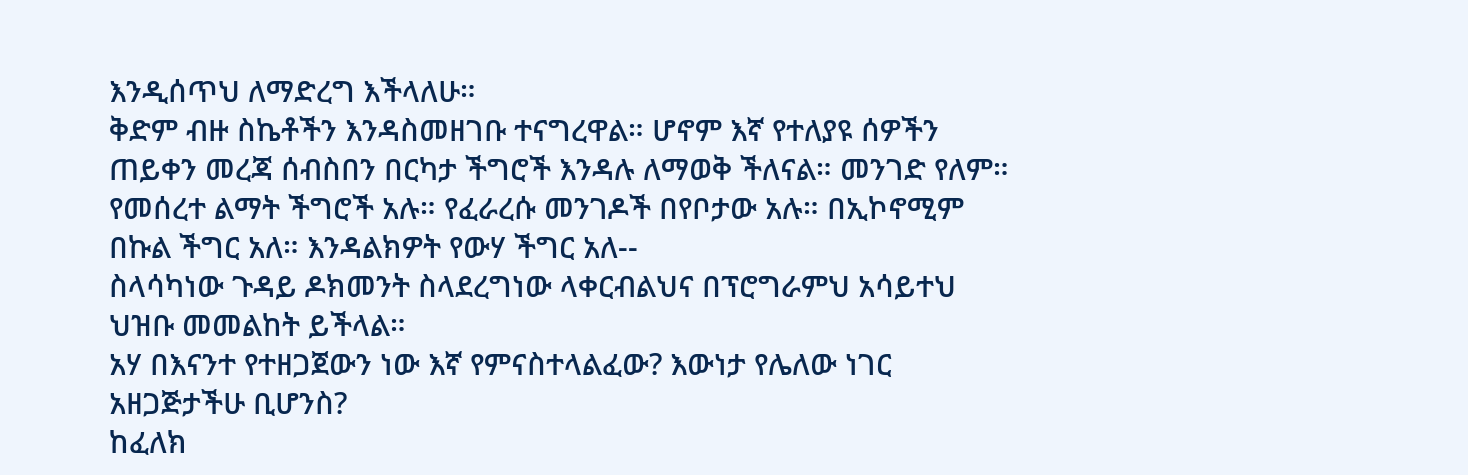እንዲሰጥህ ለማድረግ እችላለሁ።
ቅድም ብዙ ስኬቶችን እንዳስመዘገቡ ተናግረዋል። ሆኖም እኛ የተለያዩ ሰዎችን ጠይቀን መረጃ ሰብስበን በርካታ ችግሮች እንዳሉ ለማወቅ ችለናል። መንገድ የለም። የመሰረተ ልማት ችግሮች አሉ። የፈራረሱ መንገዶች በየቦታው አሉ። በኢኮኖሚም በኩል ችግር አለ። እንዳልክዎት የውሃ ችግር አለ--
ስላሳካነው ጉዳይ ዶክመንት ስላደረግነው ላቀርብልህና በፕሮግራምህ አሳይተህ ህዝቡ መመልከት ይችላል።
አሃ በእናንተ የተዘጋጀውን ነው እኛ የምናስተላልፈው? እውነታ የሌለው ነገር አዘጋጅታችሁ ቢሆንስ?
ከፈለክ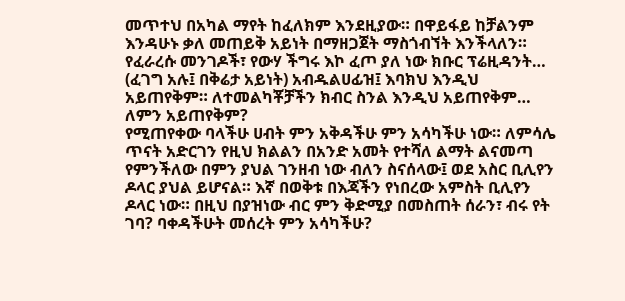መጥተህ በአካል ማየት ከፈለክም እንደዚያው። በዋይፋይ ከቻልንም እንዳሁኑ ቃለ መጠይቅ አይነት በማዘጋጀት ማስጎብኘት እንችላለን።
የፈራረሱ መንገዶች፣ የውሃ ችግሩ እኮ ፈጦ ያለ ነው ክቡር ፕሬዚዳንት…
(ፈገግ አሉ፤ በቅሬታ አይነት) አብዱልሀፊዝ፤ እባክህ እንዲህ አይጠየቅም። ለተመልካቾቻችን ክብር ስንል እንዲህ አይጠየቅም…
ለምን አይጠየቅም?
የሚጠየቀው ባላችሁ ሀብት ምን አቅዳችሁ ምን አሳካችሁ ነው። ለምሳሌ ጥናት አድርገን የዚህ ክልልን በአንድ አመት የተሻለ ልማት ልናመጣ የምንችለው በምን ያህል ገንዘብ ነው ብለን ስናሰላው፤ ወደ አስር ቢሊየን ዶላር ያህል ይሆናል። እኛ በወቅቱ በእጃችን የነበረው አምስት ቢሊየን ዶላር ነው። በዚህ በያዝነው ብር ምን ቅድሚያ በመስጠት ሰራን፣ ብሩ የት ገባ? ባቀዳችሁት መሰረት ምን አሳካችሁ?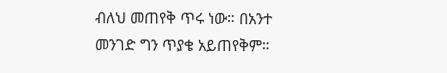ብለህ መጠየቅ ጥሩ ነው። በአንተ መንገድ ግን ጥያቄ አይጠየቅም።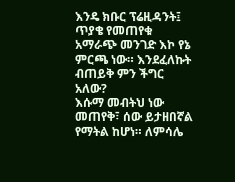እንዴ ክቡር ፕሬዚዳንት፤ ጥያቄ የመጠየቁ አማራጭ መንገድ እኮ የኔ ምርጫ ነው። እንደፈለኩት ብጠይቅ ምን ችግር አለው?
እሱማ መብትህ ነው መጠየቅ፣ ሰው ይታዘበኛል የማትል ከሆነ። ለምሳሌ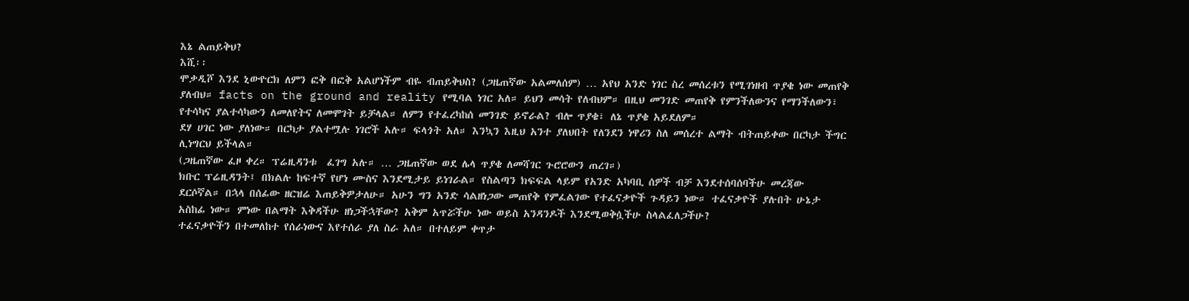እኔ ልጠይቅህ?
እሺ፡፡
ሞቃዲሾ እንደ ኒውዮርክ ለምን ፎቅ በፎቅ አልሆነችም ብዬ ብጠይቅህስ? (ጋዜጠኛው አልመለሰም) … አየህ አንድ ነገር ስረ መሰረቱን የሚገነዘብ ጥያቄ ነው መጠየቅ ያለብህ። facts on the ground and reality የሚባል ነገር አለ። ይህን መሳት የለብህም። በዚህ መንገድ መጠየቅ የምንችለውንና የማንችለውን፣ የተሳካና ያልተሳካውን ለመለየትና ለመሞገት ይቻላል። ለምን የተፈረካከሰ መንገድ ይኖራል? ብሎ ጥያቄ፣ ለኔ ጥያቄ አይደለም።
ደሃ ሀገር ነው ያለነው። በርካታ ያልተሟሉ ነገሮች አሉ። ፍላጎት አለ። እንኳን እዚህ አንተ ያለህበት የለንደን ነዋሪን ስለ መሰረተ ልማት ብትጠይቀው በርካታ ችግር ሊነግርህ ይችላል።
(ጋዜጠኛው ፈዞ ቀረ። ፕሬዚዳንቱ  ፈገግ አሉ። … ጋዜጠኛው ወደ ሌላ ጥያቄ ለመሻገር ጉሮሮውን ጠረገ።)
ክቡር ፕሬዚዳንት፤ በክልሉ ከፍተኛ የሆነ ሙስና እንደሚታይ ይነገራል። የስልጣን ክፍፍል ላይም የአንድ አካባቢ ሰዎች ብቻ እንደተሰባሰባችሁ መረጃው ደርሶኛል። በኋላ በሰፊው ዘርዝሬ እጠይቅዎታለሁ። አሁን ግን አንድ ሳልዘነጋው መጠየቅ የምፈልገው የተፈናቃዮች ጉዳይን ነው። ተፈናቃዮች ያሉበት ሁኔታ አስከፊ ነው። ምነው በልማት እቅዳችሁ ዘነጋችኋቸው? አቅም አጥሯችሁ ነው ወይስ አንዳንዶች እንደሚወቅሷችሁ ስላልፈለጋችሁ?
ተፈናቃዮችን በተመለከተ የሰራነውና እየተሰራ ያለ ስራ አለ። በተለይም ቀጥታ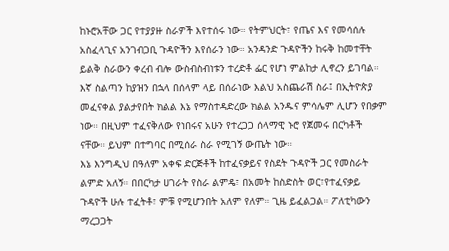ከኑሮአቸው ጋር የተያያዙ ስራዎች እየተሰሩ ነው። የትምህርት፣ የጤና እና የመሳሰሉ አስፈላጊና አንገብጋቢ ጉዳዮችን እየሰራን ነው። አንዳንድ ጉዳዮችን ከሩቅ ከመተቸት ይልቅ ስራውን ቀረብ ብሎ ውስብስብነቱን ተረድቶ ፌር የሆነ ምልከታ ሊኖረን ይገባል። እኛ ስልጣን ከያዝን በኋላ በሰላም ላይ በሰራነው እልህ አስጨራሽ ስራ፤ በኢትዮጵያ መፈናቀል ያልታየበት ክልል እኔ የማስተዳድረው ክልል አንዱና ምሳሌም ሊሆን የበቃም ነው። በዚህም ተፈናቅለው የነበሩና አሁን የተረጋጋ ሰላማዊ ኑሮ የጀመሩ በርካቶች ናቸው። ይህም በተግባር በሚሰራ ስራ የሚገኝ ውጤት ነው።
እኔ እንግዲህ በዓለም አቀፍ ድርጅቶች ከተፈናቃይና የስደት ጉዳዮች ጋር የመስራት ልምድ አለኝ። በበርካታ ሀገራት የስራ ልምዴ፣ በአመት ከስድስት ወር፣የተፈናቃይ ጉዳዮች ሁሉ ተፈትቶ፣ ምቹ የሚሆንበት አለም የለም። ጊዜ ይፈልጋል። ፖለቲካውን ማረጋጋት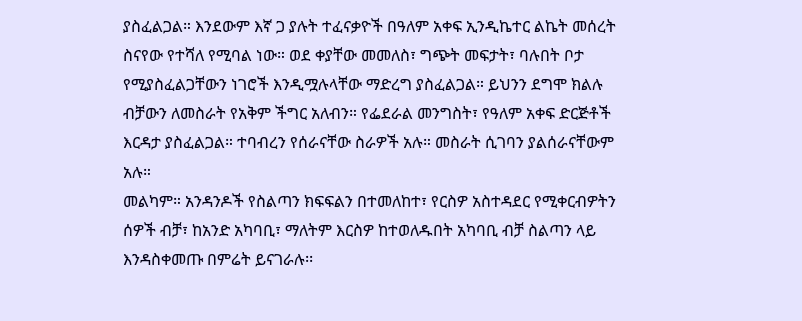ያስፈልጋል። እንደውም እኛ ጋ ያሉት ተፈናቃዮች በዓለም አቀፍ ኢንዲኬተር ልኬት መሰረት ስናየው የተሻለ የሚባል ነው። ወደ ቀያቸው መመለስ፣ ግጭት መፍታት፣ ባሉበት ቦታ የሚያስፈልጋቸውን ነገሮች እንዲሟሉላቸው ማድረግ ያስፈልጋል። ይህንን ደግሞ ክልሉ ብቻውን ለመስራት የአቅም ችግር አለብን። የፌደራል መንግስት፣ የዓለም አቀፍ ድርጅቶች እርዳታ ያስፈልጋል። ተባብረን የሰራናቸው ስራዎች አሉ። መስራት ሲገባን ያልሰራናቸውም አሉ።
መልካም። አንዳንዶች የስልጣን ክፍፍልን በተመለከተ፣ የርስዎ አስተዳደር የሚቀርብዎትን ሰዎች ብቻ፣ ከአንድ አካባቢ፣ ማለትም እርስዎ ከተወለዱበት አካባቢ ብቻ ስልጣን ላይ እንዳስቀመጡ በምሬት ይናገራሉ፡፡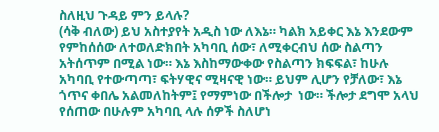ስለዚህ ጉዳይ ምን ይላሉ?
(ሳቅ ብለው) ይህ አስተያየት አዲስ ነው ለእኔ። ካልክ አይቀር እኔ እንደውም የምከሰሰው ለተወለድክበት አካባቢ ሰው፣ ለሚቀርብህ ሰው ስልጣን አትሰጥም በሚል ነው። እኔ እስከማውቀው የስልጣን ክፍፍል፣ ከሁሉ አካባቢ የተውጣጣ፣ ፍትሃዊና ሚዛናዊ ነው። ይህም ሊሆን የቻለው፣ እኔ ጎጥና ቀበሌ አልመለከትም፤ የማምነው በችሎታ  ነው። ችሎታ ደግሞ አላህ የሰጠው በሁሉም አካባቢ ላሉ ሰዎች ስለሆነ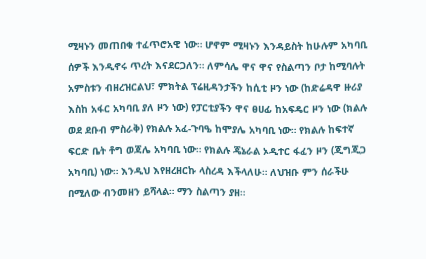ሚዛኑን መጠበቁ ተፈጥሮአዊ ነው። ሆኖም ሚዛኑን እንዳይስት ከሁሉም አካባቢ ሰዎች እንዲኖሩ ጥረት እናደርጋለን። ለምሳሌ ዋና ዋና የስልጣን ቦታ ከሚባሉት አምስቱን ብዘረዝርልህ፣ ምክትል ፕሬዚዳንታችን ከሲቲ ዞን ነው (ከድሬዳዋ ዙሪያ እስከ አፋር አካባቢ ያለ ዞን ነው) የፓርቲያችን ዋና ፀሀፊ ከአፍዴር ዞን ነው (ክልሉ ወደ ደቡብ ምስራቅ) የክልሉ አፈ-ጉባዔ ከሞያሌ አካባቢ ነው። የክልሉ ከፍተኛ ፍርድ ቤት ቶግ ወጃሌ አካባቢ ነው። የክልሉ ጄኔራል ኦዲተር ፋፈን ዞን (ጂግጂጋ አካባቢ) ነው። እንዲህ እየዘረዘርኩ ላስረዳ እችላለሁ። ለህዝቡ ምን ሰራችሁ በሚለው ብንመዘን ይሻላል። ማን ስልጣን ያዘ።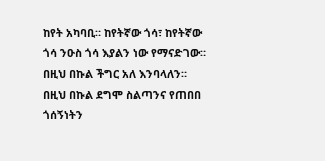ከየት አካባቢ። ከየትኛው ጎሳ፣ ከየትኛው ጎሳ ንዑስ ጎሳ እያልን ነው የማናድገው። በዚህ በኩል ችግር አለ እንባላለን። በዚህ በኩል ደግሞ ስልጣንና የጠበበ ጎሰኝነትን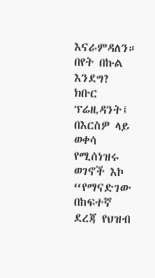እናራምዳለን። በየት በኩል እንደግ?
ክቡር ፕሬዚዳንት፤ በእርስዎ ላይ ወቀሳ የሚሰነዝሩ ወገኖች እኮ “የማናድገው በከፍተኛ ደረጃ የህዝብ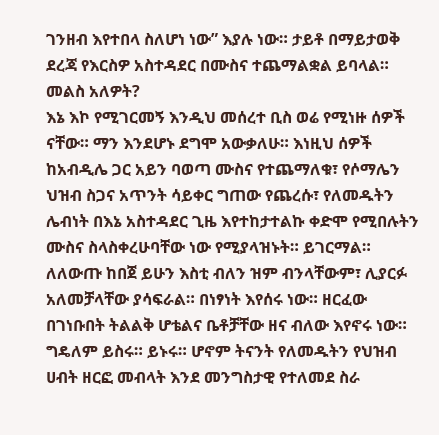ገንዘብ እየተበላ ስለሆነ ነው” እያሉ ነው። ታይቶ በማይታወቅ ደረጃ የእርስዎ አስተዳደር በሙስና ተጨማልቋል ይባላል። መልስ አለዎት?
እኔ እኮ የሚገርመኝ እንዲህ መሰረተ ቢስ ወሬ የሚነዙ ሰዎች ናቸው። ማን እንደሆኑ ደግሞ አውቃለሁ። እነዚህ ሰዎች ከአብዲሌ ጋር አይን ባወጣ ሙስና የተጨማለቁ፣ የሶማሌን ህዝብ ስጋና አጥንት ሳይቀር ግጠው የጨረሱ፣ የለመዱትን ሌብነት በእኔ አስተዳደር ጊዜ እየተከታተልኩ ቀድሞ የሚበሉትን ሙስና ስላስቀረሁባቸው ነው የሚያላዝኑት። ይገርማል። ለለውጡ ከበጀ ይሁን እስቲ ብለን ዝም ብንላቸውም፣ ሊያርፉ አለመቻላቸው ያሳፍራል። በነፃነት እየሰሩ ነው። ዘርፈው በገነቡበት ትልልቅ ሆቴልና ቤቶቻቸው ዘና ብለው እየኖሩ ነው። ግዴለም ይስሩ። ይኑሩ። ሆኖም ትናንት የለመዱትን የህዝብ ሀብት ዘርፎ መብላት እንደ መንግስታዊ የተለመደ ስራ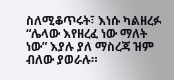ስለሚቆጥሩት፣ እነሱ ካልዘረፉ “ሌላው እየዘረፈ ነው ማለት ነው” እያሉ ያለ ማስረጃ ዝም ብለው ያወራሉ።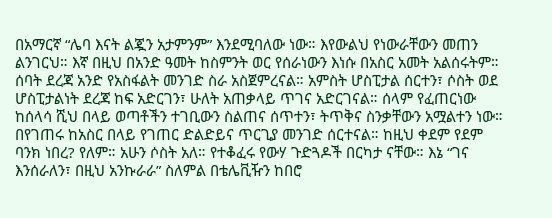በአማርኛ “ሌባ እናት ልጇን አታምንም” እንደሚባለው ነው። እየውልህ የነውራቸውን መጠን ልንገርህ። እኛ በዚህ በአንድ ዓመት ከስምንት ወር የሰራነውን እነሱ በአስር አመት አልሰሩትም። ሰባት ደረጃ አንድ የአስፋልት መንገድ ስራ አስጀምረናል። አምስት ሆስፒታል ሰርተን፣ ሶስት ወደ ሆስፒታልነት ደረጃ ከፍ አድርገን፣ ሁለት አጠቃላይ ጥገና አድርገናል። ሰላም የፈጠርነው ከሰላሳ ሺህ በላይ ወጣቶችን ተገቢውን ስልጠና ሰጥተን፣ ትጥቅና ስንቃቸውን አሟልተን ነው። በየገጠሩ ከአስር በላይ የገጠር ድልድይና ጥርጊያ መንገድ ሰርተናል። ከዚህ ቀደም የደም ባንክ ነበረ? የለም። አሁን ሶስት አለ። የተቆፈሩ የውሃ ጉድጓዶች በርካታ ናቸው። እኔ “ገና እንሰራለን፣ በዚህ አንኩራራ” ስለምል በቴሌቪዥን ከበሮ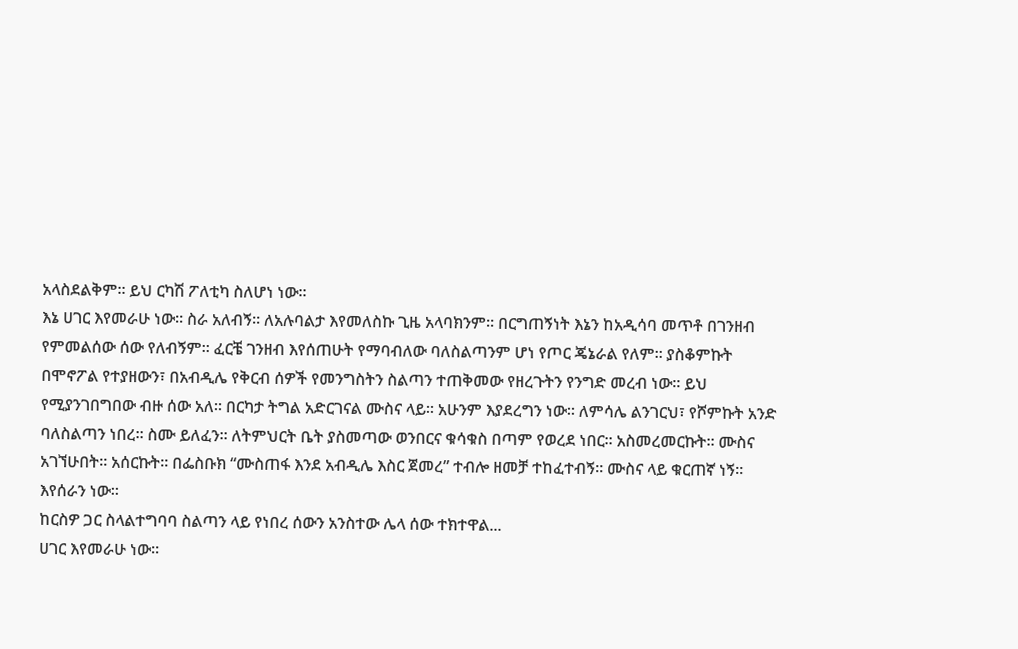አላስደልቅም። ይህ ርካሽ ፖለቲካ ስለሆነ ነው።
እኔ ሀገር እየመራሁ ነው። ስራ አለብኝ። ለአሉባልታ እየመለስኩ ጊዜ አላባክንም። በርግጠኝነት እኔን ከአዲሳባ መጥቶ በገንዘብ የምመልሰው ሰው የለብኝም። ፈርቼ ገንዘብ እየሰጠሁት የማባብለው ባለስልጣንም ሆነ የጦር ጄኔራል የለም። ያስቆምኩት በሞኖፖል የተያዘውን፣ በአብዲሌ የቅርብ ሰዎች የመንግስትን ስልጣን ተጠቅመው የዘረጉትን የንግድ መረብ ነው። ይህ የሚያንገበግበው ብዙ ሰው አለ። በርካታ ትግል አድርገናል ሙስና ላይ። አሁንም እያደረግን ነው። ለምሳሌ ልንገርህ፣ የሾምኩት አንድ ባለስልጣን ነበረ። ስሙ ይለፈን። ለትምህርት ቤት ያስመጣው ወንበርና ቁሳቁስ በጣም የወረደ ነበር። አስመረመርኩት። ሙስና አገኘሁበት። አሰርኩት። በፌስቡክ “ሙስጠፋ እንደ አብዲሌ እስር ጀመረ” ተብሎ ዘመቻ ተከፈተብኝ። ሙስና ላይ ቁርጠኛ ነኝ። እየሰራን ነው።
ከርስዎ ጋር ስላልተግባባ ስልጣን ላይ የነበረ ሰውን አንስተው ሌላ ሰው ተክተዋል...
ሀገር እየመራሁ ነው።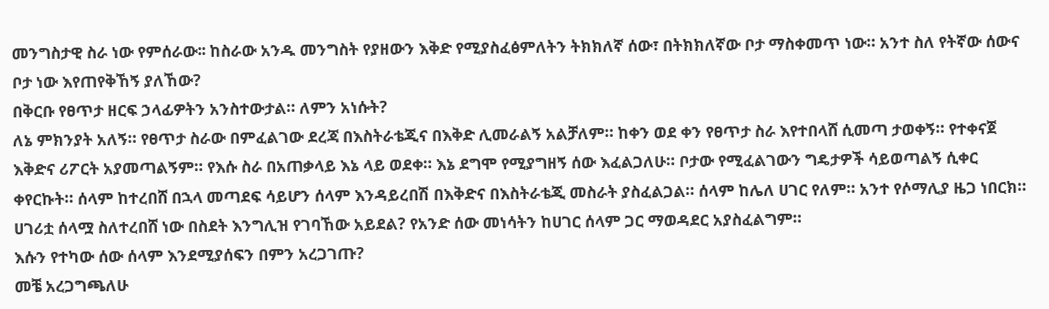መንግስታዊ ስራ ነው የምሰራው፡፡ ከስራው አንዱ መንግስት የያዘውን እቅድ የሚያስፈፅምለትን ትክክለኛ ሰው፣ በትክክለኛው ቦታ ማስቀመጥ ነው። አንተ ስለ የትኛው ሰውና ቦታ ነው እየጠየቅኸኝ ያለኸው?
በቅርቡ የፀጥታ ዘርፍ ኃላፊዎትን አንስተውታል። ለምን አነሱት?
ለኔ ምክንያት አለኝ። የፀጥታ ስራው በምፈልገው ደረጃ በእስትራቴጂና በእቅድ ሊመራልኝ አልቻለም። ከቀን ወደ ቀን የፀጥታ ስራ እየተበላሸ ሲመጣ ታወቀኝ። የተቀናጀ እቅድና ሪፖርት አያመጣልኝም። የእሱ ስራ በአጠቃላይ እኔ ላይ ወደቀ። እኔ ደግሞ የሚያግዘኝ ሰው እፈልጋለሁ። ቦታው የሚፈልገውን ግዴታዎች ሳይወጣልኝ ሲቀር ቀየርኩት። ሰላም ከተረበሸ በኋላ መጣደፍ ሳይሆን ሰላም እንዳይረበሽ በእቅድና በእስትራቴጂ መስራት ያስፈልጋል። ሰላም ከሌለ ሀገር የለም። አንተ የሶማሊያ ዜጋ ነበርክ። ሀገሪቷ ሰላሟ ስለተረበሸ ነው በስደት እንግሊዝ የገባኸው አይደል? የአንድ ሰው መነሳትን ከሀገር ሰላም ጋር ማወዳደር አያስፈልግም።
እሱን የተካው ሰው ሰላም እንደሚያሰፍን በምን አረጋገጡ?
መቼ አረጋግጫለሁ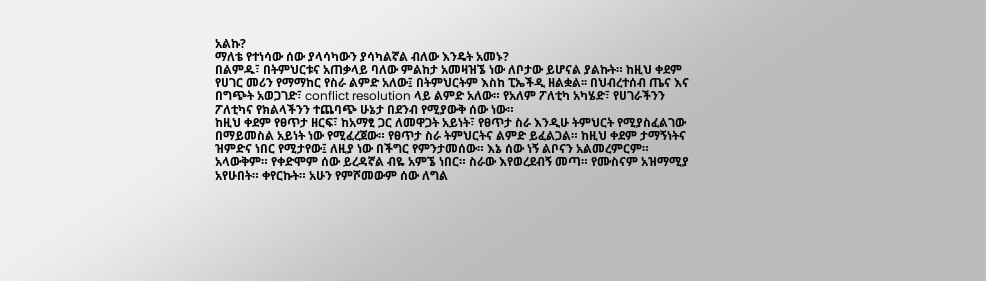አልኩ?
ማለቴ የተነሳው ሰው ያላሳካውን ያሳካልኛል ብለው እንዴት አመኑ?
በልምዱ፣ በትምህርቱና አጠቃላይ ባለው ምልከታ አመዛዝኜ ነው ለቦታው ይሆናል ያልኩት። ከዚህ ቀደም የሀገር መሪን የማማከር የስራ ልምድ አለው፤ በትምህርትም እስከ ፒኤችዲ ዘልቋል፡፡ በህብረተሰብ ጤና እና በግጭት አወጋገድ፣ conflict resolution ላይ ልምድ አለው። የአለም ፖለቲካ አካሄድ፣ የሀገራችንን ፖለቲካና የክልላችንን ተጨባጭ ሁኔታ በደንብ የሚያውቅ ሰው ነው።
ከዚህ ቀደም የፀጥታ ዘርፍ፣ ከአማፂ ጋር ለመዋጋት አይነት፣ የፀጥታ ስራ እንዲሁ ትምህርት የሚያስፈልገው በማይመስል አይነት ነው የሚፈረጀው። የፀጥታ ስራ ትምህርትና ልምድ ይፈልጋል። ከዚህ ቀደም ታማኝነትና ዝምድና ነበር የሚታየው፤ ለዚያ ነው በችግር የምንታመሰው። እኔ ሰው ነኝ ልቦናን አልመረምርም። አላውቅም። የቀድሞም ሰው ይረዳኛል ብዬ አምኜ ነበር። ስራው እየወረደብኝ መጣ። የሙስናም አዝማሚያ አየሁበት። ቀየርኩት። አሁን የምሾመውም ሰው ለግል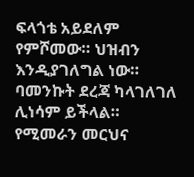ፍላጎቴ አይደለም የምሾመው። ህዝብን እንዲያገለግል ነው። ባመንኩት ደረጃ ካላገለገለ ሊነሳም ይችላል። የሚመራን መርህና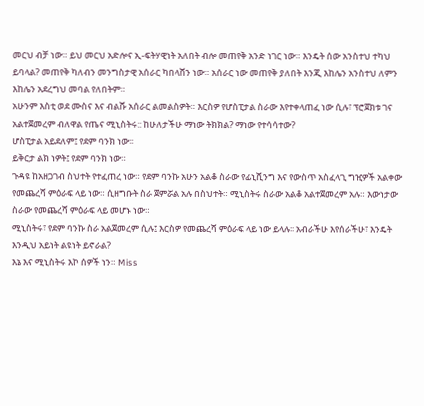መርህ ብቻ ነው። ይህ መርህ አድሎና ኢ-ፍትሃዊነት አለበት ብሎ መጠየቅ አንድ ነገር ነው። እንዴት ሰው አንስተህ ተካህ ይባላል? መጠየቅ ካለብን መንግስታዊ አሰራር ካበላሸን ነው። አሰራር ነው መጠየቅ ያለበት እንጂ እከሌን አንስተህ ለምን እከሌን አደረግህ መባል የለበትም።
አሁንም እስቲ ወደ ሙስና እና ብልሹ አሰራር ልመልስዎት። እርስዎ የሆስፒታል ስራው እየተቀላጠፈ ነው ሲሉ፣ ፕሮጀክቱ ገና አልተጀመረም ብለዋል የጤና ሚኒስትሩ:: ከሁለታችሁ ማነው ትክክል? ማነው የተሳሳተው?
ሆስፒታል አይደለም፤ የደም ባንክ ነው፡፡
ይቅርታ ልክ ነዎት፤ የደም ባንክ ነው።
ጉዳዩ ከአዘጋገብ ስህተት የተፈጠረ ነው። የደም ባንኩ አሁን አልቆ ስራው የፊኒሺንግ እና የውስጥ አስፈላጊ ግዢዎች አልቀው የመጨረሻ ምዕራፍ ላይ ነው። ሲዘግቡት ስራ ጀምሯል አሉ በስህተት። ሚኒስትሩ ስራው አልቆ አልተጀመረም አሉ። እውነታው ስራው የመጨረሻ ምዕራፍ ላይ መሆኑ ነው።
ሚኒስትሩ፣ የደም ባንኩ ስራ አልጀመረም ሲሉ፤ እርስዎ የመጨረሻ ምዕራፍ ላይ ነው ይላሉ፡፡ አብራችሁ እየሰራችሁ፣ እንዴት እንዲህ አይነት ልዩነት ይኖራል?
እኔ እና ሚኒስትሩ እኮ ሰዎች ነን። Miss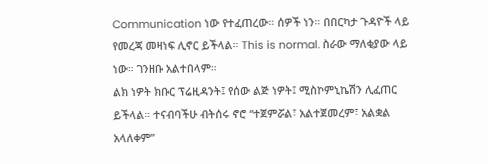Communication ነው የተፈጠረው። ሰዎች ነን። በበርካታ ጉዳዮች ላይ የመረጃ መዛነፍ ሊኖር ይችላል። This is normal. ስራው ማለቂያው ላይ ነው። ገንዘቡ አልተበላም።
ልክ ነዎት ክቡር ፕሬዚዳንት፤ የሰው ልጅ ነዎት፤ ሚስኮምኒኬሽን ሊፈጠር ይችላል። ተናብባችሁ ብትሰሩ ኖሮ “ተጀምሯል፣ አልተጀመረም፣ አልቋል አላለቀም”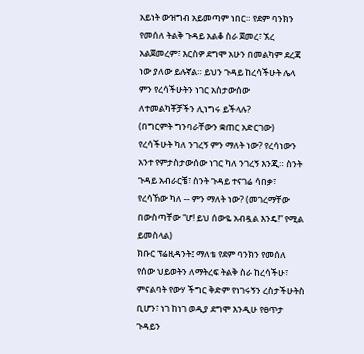አይነት ውዝግብ አይመጣም ነበር። የደም ባንክን የመሰለ ትልቅ ጉዳይ አልቆ ስራ ጀመረ፣ ኧረ አልጀመረም፣ እርስዎ ደግሞ አሁን በመልካም ደረጃ ነው ያለው ይሉኛል። ይህን ጉዳይ ከረሳችሁት ሌላ ምን የረሳችሁትን ነገር አስታውሰው ለተመልካቾቻችን ሊነግሩ ይችላሉ?
(በግርምት ግንባራቸውን ቋጠር አድርገው) የረሳችሁት ካለ ንገረኝ ምን ማለት ነው? የረሳነውን አንተ የምታስታውሰው ነገር ካለ ንገረኝ እንጂ። ስንት ጉዳይ አብራርቼ፣ ስንት ጉዳይ ተናገሬ ሳበቃ፣ የረሳኸው ካለ -- ምን ማለት ነው? (መገረማቸው በውስጣቸው “ሆ! ይህ ሰውዬ አብዷል እንዴ!” የሚል ይመስላል)
ክቡር ፕሬዚዳንት፤ ማለቴ የደም ባንክን የመሰለ የሰው ህይወትን ለማትረፍ ትልቅ ስራ ከረሳችሁ፣ ምናልባት የውሃ ችግር ቅድም የነገሩኝን ረስታችሁትስ ቢሆን፣ ነገ ከነገ ወዲያ ደግሞ እንዲሁ የፀጥታ ጉዳይን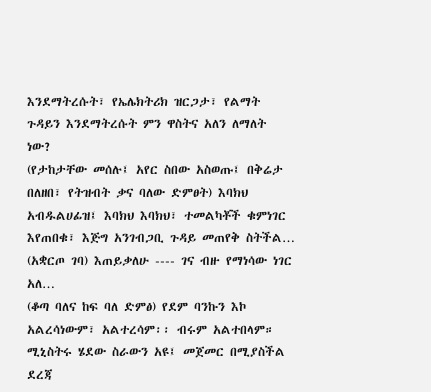እንደማትረሱት፣ የኤሌክትሪክ ዝርጋታ፣ የልማት ጉዳይን እንደማትረሱት ምን ዋስትና አለን ለማለት ነው?
(የታከታቸው መሰሉ፤ አየር ስበው አስወጡ፤ በቅሬታ በለዘበ፣ የትዝብት ቃና ባለው ድምፀት) እባክህ አብዱልሀፊዝ፤ እባክህ እባክህ፣ ተመልካቾች ቁምነገር እየጠበቁ፣ እጅግ አንገብጋቢ ጉዳይ መጠየቅ ስትችል…
(አቋርጦ ገባ) እጠይቃለሁ ---- ገና ብዙ የማነሳው ነገር አለ…
(ቆጣ ባለና ከፍ ባለ ድምፅ) የደም ባንኩን እኮ አልረሳነውም፣ አልተረሳም፡፡ ብሩም አልተበላም። ሚኒስትሩ ሄደው ስራውን አዩ፤ መጀመር በሚያስችል ደረጃ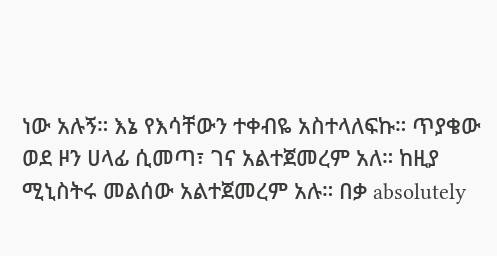ነው አሉኝ። እኔ የእሳቸውን ተቀብዬ አስተላለፍኩ። ጥያቄው ወደ ዞን ሀላፊ ሲመጣ፣ ገና አልተጀመረም አለ። ከዚያ ሚኒስትሩ መልሰው አልተጀመረም አሉ። በቃ absolutely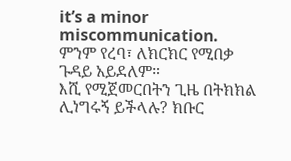it’s a minor miscommunication. ምንም የረባ፣ ለክርክር የሚበቃ ጉዳይ አይደለም።
እሺ የሚጀመርበትን ጊዜ በትክክል ሊነግሩኝ ይችላሉ? ክቡር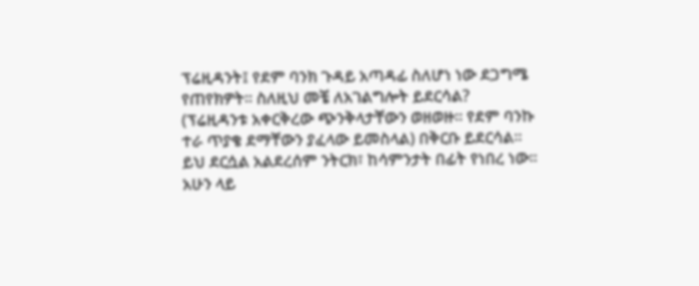ፕሬዚዳንት፤ የደም ባንክ ጉዳይ አጣዳፊ ስለሆነ ነው ደጋግሜ የጠየክዎት፡፡ ስለዚህ መቼ ለአገልግሎት ይደርሳል?
(ፕሬዚዳንቱ አቀርቅረው ጭንቅላታቸውን ወዘወዙ። የደም ባንኩ ተራ ጥያቄ ደማቸውን ያፈላው ይመስላል) በቅርቡ ይደርሳል። ይህ ደርሷል አልደረሰም ንትርክ፣ ከሳምንታት በፊት የነበረ ነው። አሁን ላይ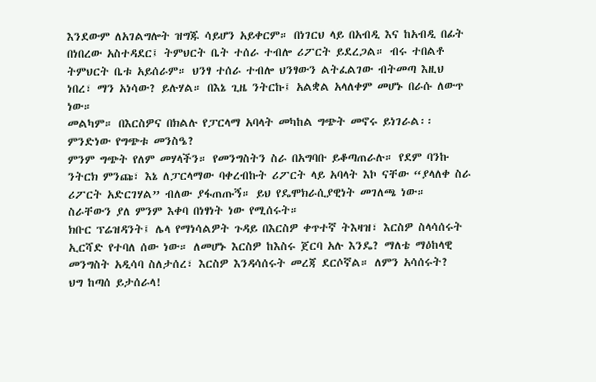እንደውም ለአገልግሎት ዝግጁ ሳይሆን አይቀርም። በነገርህ ላይ በአብዲ እና ከአብዲ በፊት በነበረው አስተዳደር፤ ትምህርት ቤት ተሰራ ተብሎ ሪፖርት ይደረጋል። ብሩ ተበልቶ ትምህርት ቤቱ አይሰራም። ህንፃ ተሰራ ተብሎ ህንፃውን ልትፈልገው ብትመጣ እዚህ ነበረ፣ ማን አነሳው? ይሉሃል። በእኔ ጊዜ ንትርኩ፤ አልቋል አላለቀም መሆኑ በራሱ ለውጥ ነው።
መልካም። በእርስዎና በክልሉ የፓርላማ አባላት መካከል ግጭት መኖሩ ይነገራል፡፡ ምንድነው የግጭቱ መንስዔ?
ምንም ግጭት የለም መሃላችን። የመንግስትን ስራ በአግባቡ ይቆጣጠራሉ። የደም ባንኩ ንትርክ ምንጩ፣ እኔ ለፓርላማው ባቀረብኩት ሪፖርት ላይ አባላት እኮ ናቸው “ያላለቀ ስራ ሪፖርት አድርገሃል” ብለው ያፋጠጡኝ። ይህ የዴሞክራሲያዊነት መገለጫ ነው። ስራቸውን ያለ ምንም እቀባ በነፃነት ነው የሚሰሩት።
ክቡር ፕሬዝዳንት፤ ሌላ የማነሳልዎት ጉዳይ በእርስዎ ቀጥተኛ ትእዛዝ፣ እርስዎ ስላሳሰሩት ኢርሻድ የተባለ ሰው ነው። ለመሆኑ እርስዎ ከእስሩ ጀርባ አሉ እንዴ? ማለቴ ማዕከላዊ መንግስት አዲሳባ ስለታሰረ፣ እርስዎ እንዳሳሰሩት መረጃ ደርሶኛል። ለምን አሳሰሩት?
ህግ ከጣሰ ይታሰራላ!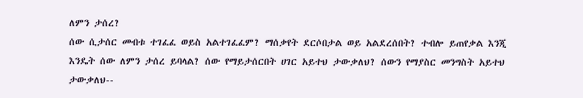ለምን ታሰረ?
ሰው ሲታሰር መብቱ ተገፈፈ ወይስ አልተገፈፈም? ማሰቃየት ደርሶበታል ወይ አልደረሰበት? ተብሎ ይጠየቃል እንጂ እንዴት ሰው ለምን ታሰረ ይባላል? ሰው የማይታሰርበት ሀገር አይተህ ታውቃለህ? ሰውን የማያስር መንግስት አይተህ ታውቃለህ--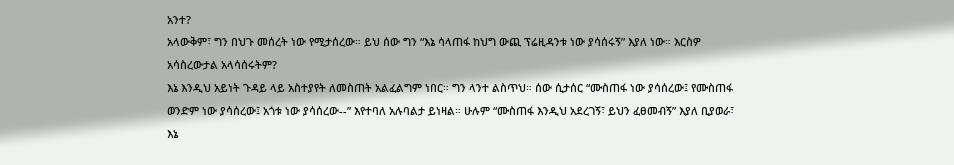አንተ?
አላውቅም፣ ግን በህጉ መሰረት ነው የሚታሰረው። ይህ ሰው ግን “እኔ ሳላጠፋ ከህግ ውጪ ፕሬዚዳንቱ ነው ያሳሰሩኝ” እያለ ነው። እርስዎ አሳስረውታል አላሳሰሩትም?
እኔ እንዲህ አይነት ጉዳይ ላይ አስተያየት ለመስጠት አልፈልግም ነበር። ግን ላንተ ልስጥህ። ሰው ሲታሰር “ሙስጠፋ ነው ያሳሰረው፤ የሙስጠፋ ወንድም ነው ያሳሰረው፤ አጎቱ ነው ያሳሰረው--” እየተባለ አሉባልታ ይነዛል። ሁሉም “ሙስጠፋ እንዲህ አደረገኝ፣ ይህን ፈፀመብኝ” እያለ ቢያወራ፣ እኔ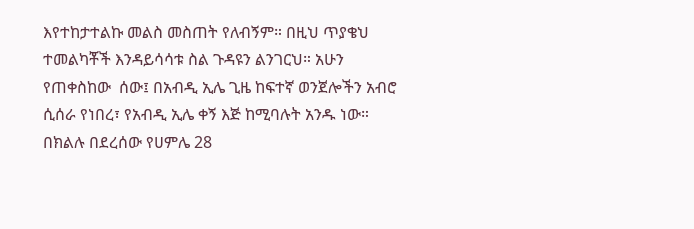እየተከታተልኩ መልስ መስጠት የለብኝም። በዚህ ጥያቄህ ተመልካቾች እንዳይሳሳቱ ስል ጉዳዩን ልንገርህ። አሁን የጠቀስከው  ሰው፤ በአብዲ ኢሌ ጊዜ ከፍተኛ ወንጀሎችን አብሮ ሲሰራ የነበረ፣ የአብዲ ኢሌ ቀኝ እጅ ከሚባሉት አንዱ ነው። በክልሉ በደረሰው የሀምሌ 28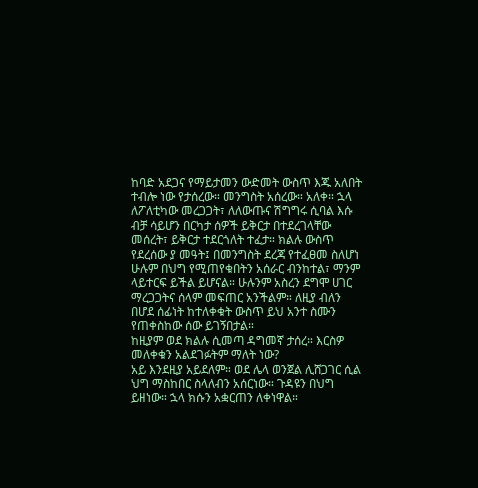ከባድ አደጋና የማይታመን ውድመት ውስጥ እጁ አለበት ተብሎ ነው የታሰረው። መንግስት አሰረው። አለቀ። ኋላ ለፖለቲካው መረጋጋት፣ ለለውጡና ሽግግሩ ሲባል እሱ ብቻ ሳይሆን በርካታ ሰዎች ይቅርታ በተደረገላቸው መሰረት፣ ይቅርታ ተደርጎለት ተፈታ። ክልሉ ውስጥ የደረሰው ያ መዓት፤ በመንግስት ደረጃ የተፈፀመ ስለሆነ ሁሉም በህግ የሚጠየቁበትን አሰራር ብንከተል፣ ማንም ላይተርፍ ይችል ይሆናል። ሁሉንም አስረን ደግሞ ሀገር ማረጋጋትና ሰላም መፍጠር አንችልም። ለዚያ ብለን በሆደ ሰፊነት ከተለቀቁት ውስጥ ይህ አንተ ስሙን የጠቀስከው ሰው ይገኝበታል።
ከዚያም ወደ ክልሉ ሲመጣ ዳግመኛ ታሰረ። እርስዎ መለቀቁን አልደገፉትም ማለት ነው?
አይ እንደዚያ አይደለም። ወደ ሌላ ወንጀል ሊሸጋገር ሲል ህግ ማስከበር ስላለብን አሰርነው። ጉዳዩን በህግ ይዘነው። ኋላ ክሱን አቋርጠን ለቀነዋል።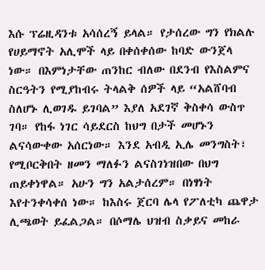እሱ ፕሬዚዳንቱ አሳሰረኝ ይላል። የታሰረው ግን የክልሉ የሀይማኖት አሊሞች ላይ በቀሰቀሰው ከባድ ውንጀላ ነው። በእምነታቸው ጠንከር ብለው በደንብ የእስልምና ስርዓትን የሚያከብሩ ትላልቅ ሰዎች ላይ “አልሸባብ ስለሆኑ ሊወገዱ ይገባል” እያለ አደገኛ ቅስቀሳ ውስጥ ገባ። የከፋ ነገር ሳይደርስ ከህግ በታች መሆኑን ልናሳውቀው አሰርነው። እንደ አብዲ ኢሌ መንግስት፣ የሚቦርቅበት ዘመን ማለፉን ልናስገነዝበው በህግ ጠይቀነዋል። አሁን ግን አልታሰረም። በነፃነት እየተንቀሳቀሰ ነው። ከእስሩ ጀርባ ሌላ የፖለቲካ ጨዋታ ሊጫወት ይፈልጋል። በሶማሌ ህዝብ ስቃይና መከራ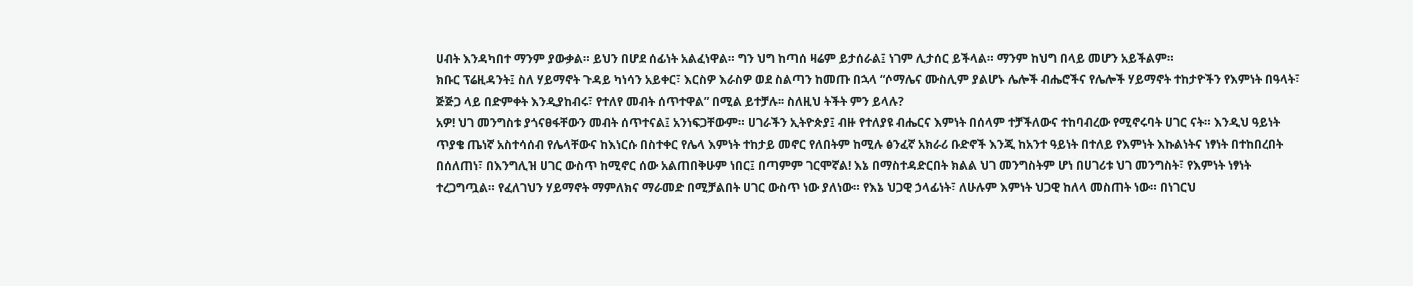ሀብት እንዳካበተ ማንም ያውቃል። ይህን በሆደ ሰፊነት አልፈነዋል። ግን ህግ ከጣሰ ዛሬም ይታሰራል፤ ነገም ሊታሰር ይችላል። ማንም ከህግ በላይ መሆን አይችልም።
ክቡር ፕሬዚዳንት፤ ስለ ሃይማኖት ጉዳይ ካነሳን አይቀር፣ እርስዎ እራስዎ ወደ ስልጣን ከመጡ በኋላ “ሶማሌና ሙስሊም ያልሆኑ ሌሎች ብሔሮችና የሌሎች ሃይማኖት ተከታዮችን የእምነት በዓላት፣ ጅጅጋ ላይ በድምቀት እንዲያከብሩ፣ የተለየ መብት ሰጥተዋል” በሚል ይተቻሉ፡፡ ስለዚህ ትችት ምን ይላሉ?
አዎ! ህገ መንግስቱ ያጎናፀፋቸውን መብት ሰጥተናል፤ አንነፍጋቸውም። ሀገራችን ኢትዮጵያ፤ ብዙ የተለያዩ ብሔርና እምነት በሰላም ተቻችለውና ተከባብረው የሚኖሩባት ሀገር ናት። እንዲህ ዓይነት ጥያቄ ጤነኛ አስተሳሰብ የሌላቸውና ከእነርሱ በስተቀር የሌላ እምነት ተከታይ መኖር የለበትም ከሚሉ ፅንፈኛ አክራሪ ቡድኖች እንጂ ከአንተ ዓይነት በተለይ የእምነት እኩልነትና ነፃነት በተከበረበት በሰለጠነ፣ በእንግሊዝ ሀገር ውስጥ ከሚኖር ሰው አልጠበቅሁም ነበር፤ በጣምም ገርሞኛል! እኔ በማስተዳድርበት ክልል ህገ መንግስትም ሆነ በሀገሪቱ ህገ መንግስት፣ የእምነት ነፃነት ተረጋግጧል። የፈለገህን ሃይማኖት ማምለክና ማራመድ በሚቻልበት ሀገር ውስጥ ነው ያለነው። የእኔ ህጋዊ ኃላፊነት፣ ለሁሉም እምነት ህጋዊ ከለላ መስጠት ነው። በነገርህ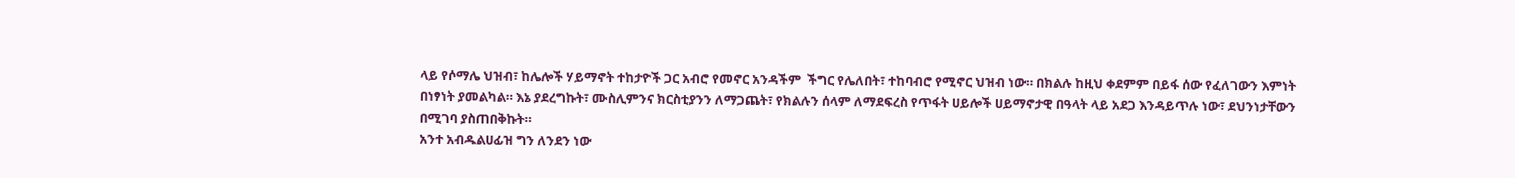ላይ የሶማሌ ህዝብ፣ ከሌሎች ሃይማኖት ተከታዮች ጋር አብሮ የመኖር አንዳችም  ችግር የሌለበት፣ ተከባብሮ የሚኖር ህዝብ ነው። በክልሉ ከዚህ ቀደምም በይፋ ሰው የፈለገውን እምነት በነፃነት ያመልካል። እኔ ያደረግኩት፣ ሙስሊምንና ክርስቲያንን ለማጋጨት፣ የክልሉን ሰላም ለማደፍረስ የጥፋት ሀይሎች ሀይማኖታዊ በዓላት ላይ አደጋ እንዳይጥሉ ነው፣ ደህንነታቸውን በሚገባ ያስጠበቅኩት።
አንተ አብዱልሀፊዝ ግን ለንደን ነው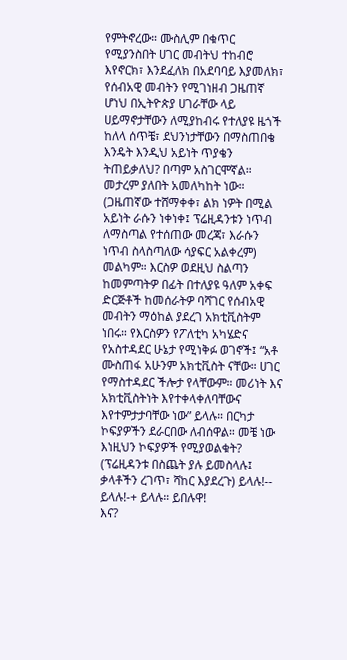የምትኖረው። ሙስሊም በቁጥር የሚያንስበት ሀገር መብትህ ተከብሮ እየኖርክ፣ እንደፈለክ በአደባባይ እያመለክ፣ የሰብአዊ መብትን የሚገነዘብ ጋዜጠኛ ሆነህ በኢትዮጵያ ሀገራቸው ላይ ሀይማኖታቸውን ለሚያከብሩ የተለያዩ ዜጎች ከለላ ሰጥቼ፣ ደህንነታቸውን በማስጠበቄ እንዴት እንዲህ አይነት ጥያቄን ትጠይቃለህ? በጣም አስገርሞኛል። መታረም ያለበት አመለካከት ነው። (ጋዜጠኛው ተሸማቀቀ፣ ልክ ነዎት በሚል አይነት ራሱን ነቀነቀ፤ ፕሬዚዳንቱን ነጥብ ለማስጣል የተሰጠው መረጃ፣ እራሱን ነጥብ ስላስጣለው ሳያፍር አልቀረም)
መልካም። እርስዎ ወደዚህ ስልጣን ከመምጣትዎ በፊት በተለያዩ ዓለም አቀፍ ድርጅቶች ከመሰራትዎ ባሻገር የሰብአዊ መብትን ማዕከል ያደረገ አክቲቪስትም ነበሩ። የእርስዎን የፖለቲካ አካሄድና የአስተዳደር ሁኔታ የሚነቅፉ ወገኖች፤ “አቶ ሙስጠፋ አሁንም አክቲቪስት ናቸው። ሀገር የማስተዳደር ችሎታ የላቸውም። መሪነት እና አክቲቪስትነት እየተቀላቀለባቸውና እየተምታታባቸው ነው” ይላሉ። በርካታ ኮፍያዎችን ደራርበው ለብሰዋል። መቼ ነው እነዚህን ኮፍያዎች የሚያወልቁት?
(ፕሬዚዳንቱ በስጨት ያሉ ይመስላሉ፤ ቃላቶችን ረገጥ፣ ሻከር እያደረጉ) ይላሉ!-- ይላሉ!-+ ይላሉ። ይበሉዋ!
እና?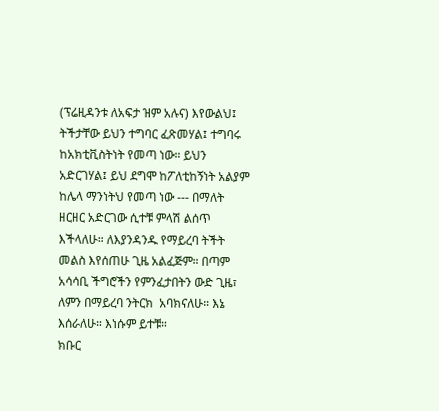(ፕሬዚዳንቱ ለአፍታ ዝም አሉና) እየውልህ፤ ትችታቸው ይህን ተግባር ፈጽመሃል፤ ተግባሩ ከአክቲቪስትነት የመጣ ነው። ይህን  አድርገሃል፤ ይህ ደግሞ ከፖለቲከኝነት አልያም ከሌላ ማንነትህ የመጣ ነው --- በማለት ዘርዘር አድርገው ሲተቹ ምላሽ ልሰጥ እችላለሁ። ለእያንዳንዱ የማይረባ ትችት መልስ እየሰጠሁ ጊዜ አልፈጅም። በጣም አሳሳቢ ችግሮችን የምንፈታበትን ውድ ጊዜ፣ ለምን በማይረባ ንትርክ  አባክናለሁ። እኔ እሰራለሁ። እነሱም ይተቹ።
ክቡር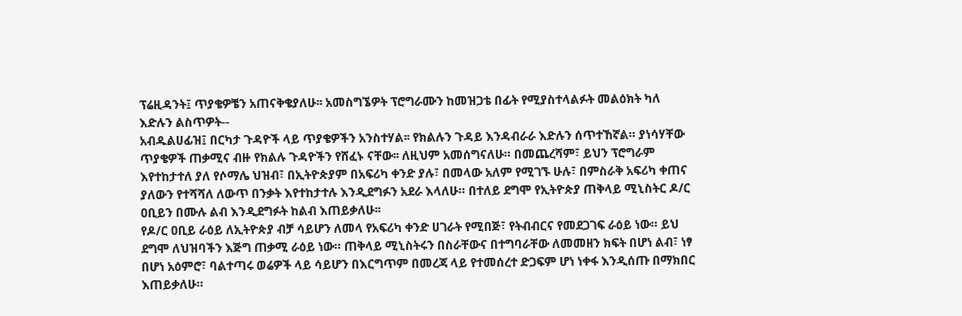ፕሬዚዳንት፤ ጥያቄዎቼን አጠናቅቄያለሁ፡፡ አመስግኜዎት ፕሮግራሙን ከመዝጋቴ በፊት የሚያስተላልፉት መልዕክት ካለ እድሉን ልስጥዎት--
አብዱልሀፊዝ፤ በርካታ ጉዳዮች ላይ ጥያቄዎችን አንስተሃል፡፡ የክልሉን ጉዳይ እንዳብራራ እድሉን ሰጥተኸኛል። ያነሳሃቸው ጥያቄዎች ጠቃሚና ብዙ የክልሉ ጉዳዮችን የሸፈኑ ናቸው፡፡ ለዚህም አመሰግናለሁ። በመጨረሻም፣ ይህን ፕሮግራም እየተከታተለ ያለ የሶማሌ ህዝብ፣ በኢትዮጵያም በአፍሪካ ቀንድ ያሉ፣ በመላው አለም የሚገኙ ሁሉ፣ በምስራቅ አፍሪካ ቀጠና ያለውን የተሻሻለ ለውጥ በንቃት እየተከታተሉ እንዲደግፉን አደራ እላለሁ። በተለይ ደግሞ የኢትዮጵያ ጠቅላይ ሚኒስትር ዶ/ር ዐቢይን በሙሉ ልብ እንዲደግፉት ከልብ እጠይቃለሁ፡፡
የዶ/ር ዐቢይ ራዕይ ለኢትዮጵያ ብቻ ሳይሆን ለመላ የአፍሪካ ቀንድ ሀገራት የሚበጅ፣ የትብብርና የመደጋገፍ ራዕይ ነው። ይህ ደግሞ ለህዝባችን እጅግ ጠቃሚ ራዕይ ነው። ጠቅላይ ሚኒስትሩን በስራቸውና በተግባራቸው ለመመዘን ክፍት በሆነ ልብ፣ ነፃ በሆነ አዕምሮ፣ ባልተጣሩ ወሬዎች ላይ ሳይሆን በእርግጥም በመረጃ ላይ የተመሰረተ ድጋፍም ሆነ ነቀፋ እንዲሰጡ በማክበር እጠይቃለሁ።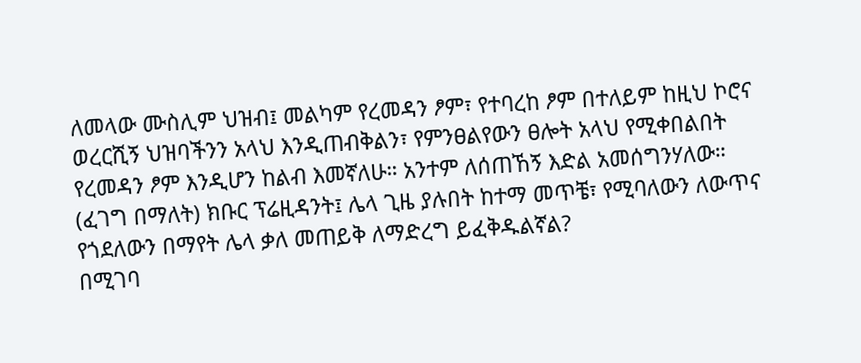ለመላው ሙስሊም ህዝብ፤ መልካም የረመዳን ፆም፣ የተባረከ ፆም በተለይም ከዚህ ኮሮና ወረርሺኝ ህዝባችንን አላህ እንዲጠብቅልን፣ የምንፀልየውን ፀሎት አላህ የሚቀበልበት የረመዳን ፆም እንዲሆን ከልብ እመኛለሁ። አንተም ለሰጠኸኝ እድል አመሰግንሃለው።
(ፈገግ በማለት) ክቡር ፕሬዚዳንት፤ ሌላ ጊዜ ያሉበት ከተማ መጥቼ፣ የሚባለውን ለውጥና የጎደለውን በማየት ሌላ ቃለ መጠይቅ ለማድረግ ይፈቅዱልኛል?
በሚገባ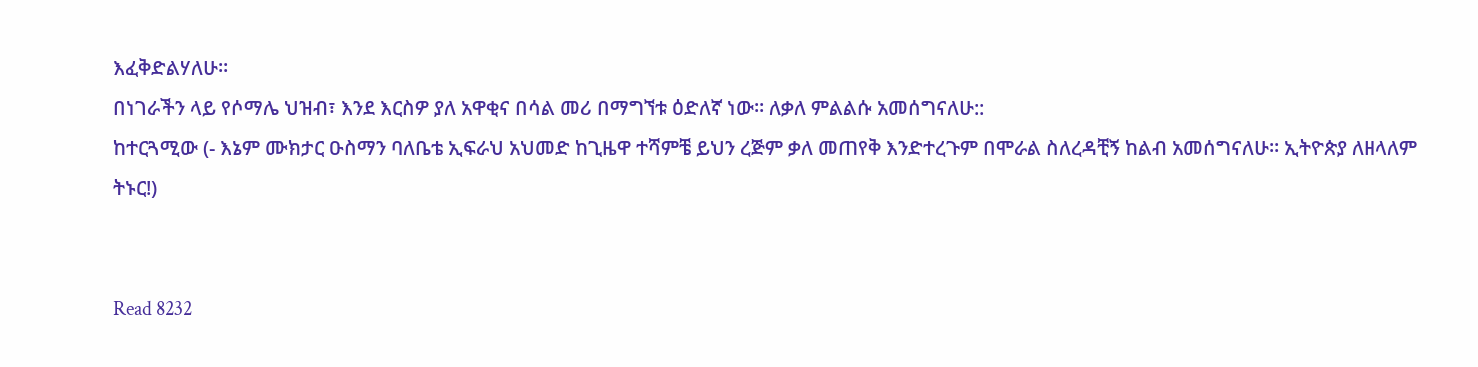እፈቅድልሃለሁ።
በነገራችን ላይ የሶማሌ ህዝብ፣ እንደ እርስዎ ያለ አዋቂና በሳል መሪ በማግኘቱ ዕድለኛ ነው። ለቃለ ምልልሱ አመሰግናለሁ::
ከተርጓሚው (- እኔም ሙክታር ዑስማን ባለቤቴ ኢፍራህ አህመድ ከጊዜዋ ተሻምቼ ይህን ረጅም ቃለ መጠየቅ እንድተረጉም በሞራል ስለረዳቺኝ ከልብ አመሰግናለሁ። ኢትዮጵያ ለዘላለም ትኑር!)


Read 8232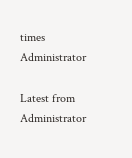times
Administrator

Latest from Administrator